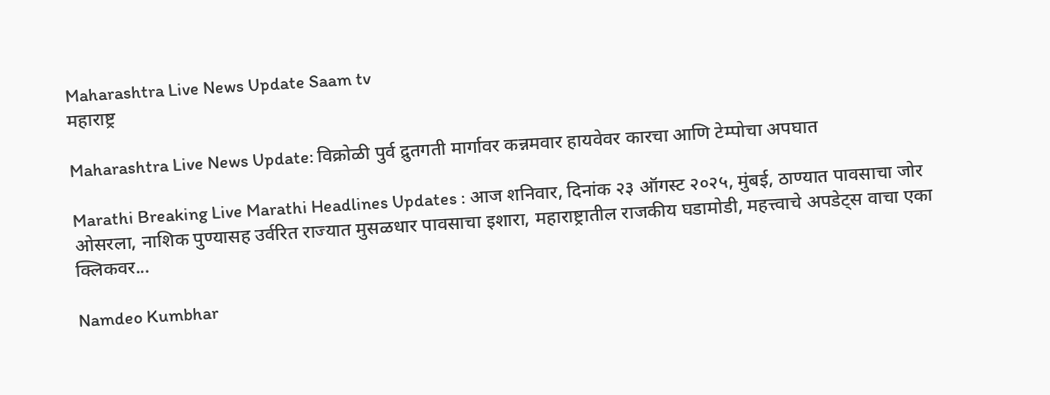Maharashtra Live News Update Saam tv
महाराष्ट्र

Maharashtra Live News Update: विक्रोळी पुर्व द्रुतगती मार्गावर कन्नमवार हायवेवर कारचा आणि टेम्पोचा अपघात

Marathi Breaking Live Marathi Headlines Updates : आज शनिवार, दिनांक २३ ऑगस्ट २०२५, मुंबई, ठाण्यात पावसाचा जोर ओसरला, नाशिक पुण्यासह उर्वरित राज्यात मुसळधार पावसाचा इशारा, महाराष्ट्रातील राजकीय घडामोडी, महत्त्वाचे अपडेट्स वाचा एका क्लिकवर...

Namdeo Kumbhar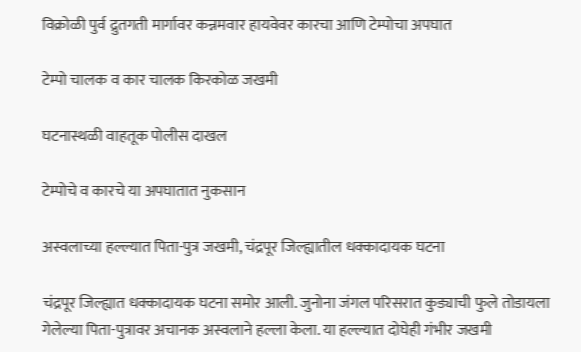विक्रोळी पुर्व द्रुतगती मार्गावर कन्नमवार हायवेवर कारचा आणि टेम्पोचा अपघात

टेम्पो चालक व कार चालक किरकोळ जखमी

घटनास्थळी वाहतूक पोलीस दाखल

टेम्पोचे व कारचे या अपघातात नुकसान

अस्वलाच्या हल्ल्यात पिता-पुत्र जखमी, चंद्रपूर जिल्ह्यातील धक्कादायक घटना

चंद्रपूर जिल्ह्यात धक्कादायक घटना समोर आली. जुनोना जंगल परिसरात कुड्याची फुले तोडायला गेलेल्या पिता-पुत्रावर अचानक अस्वलाने हल्ला केला. या हल्ल्यात दोघेही गंभीर जखमी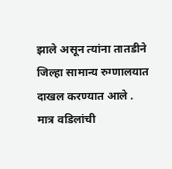झाले असून त्यांना तातडीने जिल्हा सामान्य रुग्णालयात दाखल करण्यात आले . मात्र वडिलांची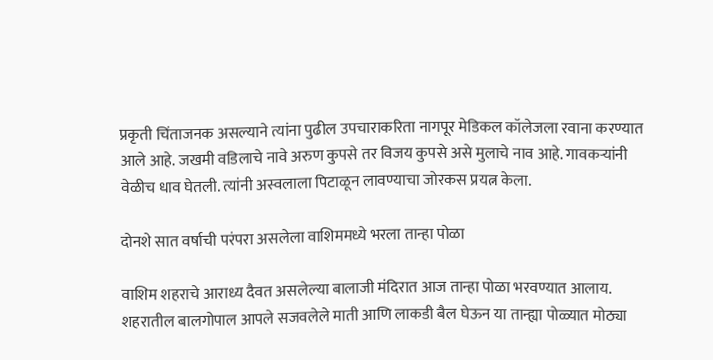प्रकृती चिंताजनक असल्याने त्यांना पुढील उपचाराकरिता नागपूर मेडिकल कॉलेजला रवाना करण्यात आले आहे. जखमी वडिलाचे नावे अरुण कुपसे तर विजय कुपसे असे मुलाचे नाव आहे. गावकऱ्यांनी वेळीच धाव घेतली. त्यांनी अस्वलाला पिटाळून लावण्याचा जोरकस प्रयत्न केला.

दोनशे सात वर्षाची परंपरा असलेला वाशिममध्ये भरला तान्हा पोळा

वाशिम शहराचे आराध्य दैवत असलेल्या बालाजी मंदिरात आज तान्हा पोळा भरवण्यात आलाय. शहरातील बालगोपाल आपले सजवलेले माती आणि लाकडी बैल घेऊन या तान्ह्या पोळ्यात मोठ्या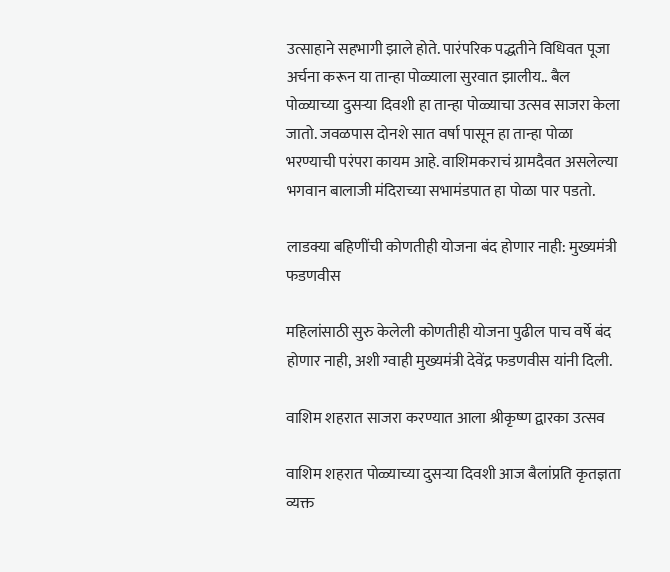उत्साहाने सहभागी झाले होते. पारंपरिक पद्धतीने विधिवत पूजा अर्चना करून या तान्हा पोळ्याला सुरवात झालीय.. बैल पोळ्याच्या दुसऱ्या दिवशी हा तान्हा पोळ्याचा उत्सव साजरा केला जातो. जवळपास दोनशे सात वर्षा पासून हा तान्हा पोळा भरण्याची परंपरा कायम आहे. वाशिमकराचं ग्रामदैवत असलेल्या भगवान बालाजी मंदिराच्या सभामंडपात हा पोळा पार पडतो.

लाडक्या बहिणींची कोणतीही योजना बंद होणार नाही: मुख्यमंत्री फडणवीस

महिलांसाठी सुरु केलेली कोणतीही योजना पुढील पाच वर्षे बंद होणार नाही, अशी ग्वाही मुख्यमंत्री देवेंद्र फडणवीस यांनी दिली.

वाशिम शहरात साजरा करण्यात आला श्रीकृष्ण द्वारका उत्सव

वाशिम शहरात पोळ्याच्या दुसऱ्या दिवशी आज बैलांप्रति कृतज्ञता व्यक्त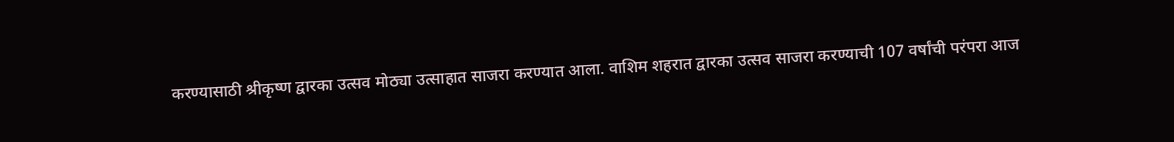करण्यासाठी श्रीकृष्ण द्वारका उत्सव मोठ्या उत्साहात साजरा करण्यात आला. वाशिम शहरात द्वारका उत्सव साजरा करण्याची 107 वर्षांची परंपरा आज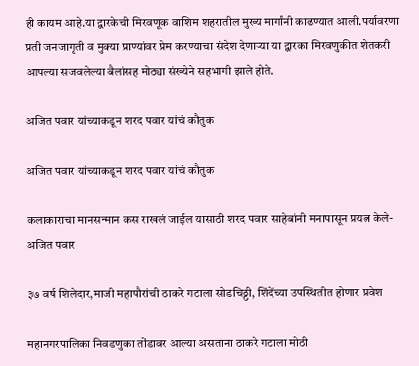ही कायम आहे.या द्वारकेची मिरवणूक वाशिम शहरातील मुख्य मार्गांनी काढण्यात आली.पर्यावरणा प्रती जनजागृती व मुक्या प्राण्यांवर प्रेम करण्याचा संदेश देणाऱ्या या द्वारका मिरवणुकीत शेतकरी आपल्या सजवलेल्या बैलांसह मोठ्या संख्येने सहभागी झाले होते.

अजित पवार यांच्याकडून शरद पवार यांचं कौतुक

अजित पवार यांच्याकडून शरद पवार यांचं कौतुक

कलाकाराचा मानसन्मान कस राखलं जाईल यासाठी शरद पवार साहेबांनी मनापासून प्रयत्न केले- अजित पवार

३७ वर्ष शिलेदार,माजी महापौरांची ठाकरे गटाला सोडचिठ्ठी, शिंदेंच्या उपस्थितीत होणार प्रवेश

महानगरपालिका निवडणुका तोंडावर आल्या असताना ठाकरे गटाला मोठी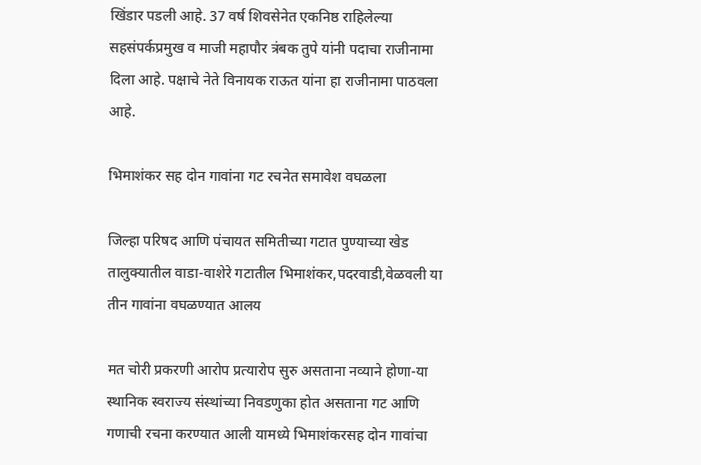खिंडार पडली आहे. 37 वर्ष शिवसेनेत एकनिष्ठ राहिलेल्या सहसंपर्कप्रमुख व माजी महापौर त्रंबक तुपे यांनी पदाचा राजीनामा दिला आहे. पक्षाचे नेते विनायक राऊत यांना हा राजीनामा पाठवला आहे.

भिमाशंकर सह दोन गावांना गट रचनेत समावेश वघळला

जिल्हा परिषद आणि पंचायत समितीच्या गटात पुण्याच्या खेड तालुक्यातील वाडा-वाशेरे गटातील भिमाशंकर,पदरवाडी,वेळवली या तीन गावांना वघळण्यात आलय

मत चोरी प्रकरणी आरोप प्रत्यारोप सुरु असताना नव्याने होणा-या स्थानिक स्वराज्य संस्थांच्या निवडणुका होत असताना गट आणि गणाची रचना करण्यात आली यामध्ये भिमाशंकरसह दोन गावांचा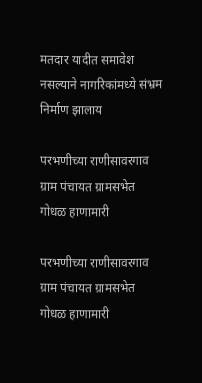मतदार यादीत समावेश नसल्याने नागरिकांमध्ये संभ्रम निर्माण झालाय

परभणीच्या राणीसावरगाव ग्राम पंचायत ग्रामसभेत गोधळ हाणामारी

परभणीच्या राणीसावरगाव ग्राम पंचायत ग्रामसभेत गोधळ हाणामारी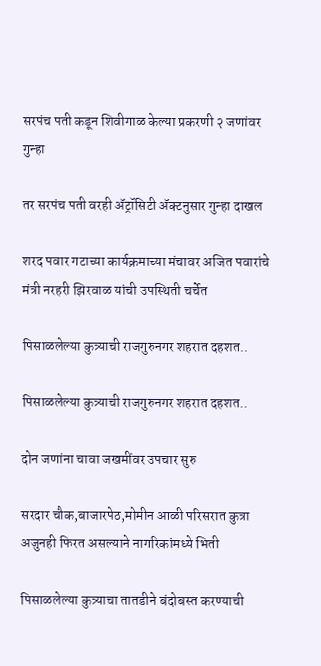सरपंच पती कडून शिवीगाळ केल्या प्रकरणी २ जणांवर गुन्हा

तर सरपंच पती वरही ॲट्रॉसिटी ॲक्टनुसार गुन्हा दाखल

शरद पवार गटाच्या कार्यक्रमाच्या मंचावर अजित पवारांचे मंत्री नरहरी झिरवाळ यांची उपस्थिती चर्चेत

पिसाळलेल्या कुत्र्याची राजगुरुनगर शहरात दहशत..

पिसाळलेल्या कुत्र्याची राजगुरुनगर शहरात दहशत..

दोन जणांना चावा जखमींवर उपचार सुरु

सरदार चौक,बाजारपेठ,मोमीन आळी परिसरात कुत्रा अजुनही फिरत असल्याने नागरिकांमध्ये भिती

पिसाळलेल्या कुत्र्याचा तातडीने बंदोबस्त करण्याची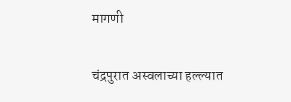मागणी

चंद्रपुरात अस्वलाच्या हल्ल्यात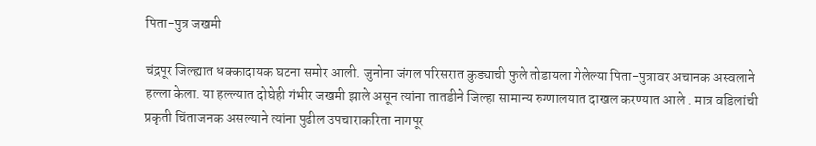पिता-पुत्र जखमी

चंद्रपूर जिल्ह्यात धक्कादायक घटना समोर आली. जुनोना जंगल परिसरात कुड्याची फुले तोडायला गेलेल्या पिता-पुत्रावर अचानक अस्वलाने हल्ला केला. या हल्ल्यात दोघेही गंभीर जखमी झाले असून त्यांना तातडीने जिल्हा सामान्य रुग्णालयात दाखल करण्यात आले . मात्र वडिलांची प्रकृती चिंताजनक असल्याने त्यांना पुढील उपचाराकरिता नागपूर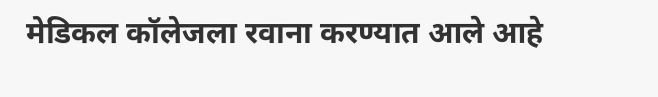मेडिकल कॉलेजला रवाना करण्यात आले आहे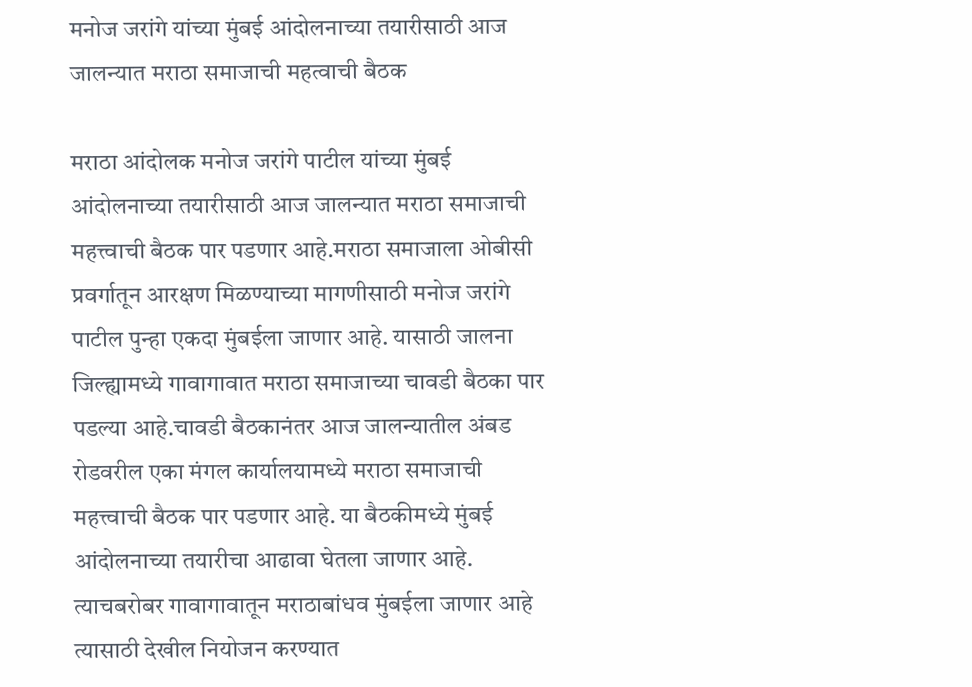मनोज जरांगे यांच्या मुंबई आंदोलनाच्या तयारीसाठी आज जालन्यात मराठा समाजाची महत्वाची बैठक

मराठा आंदोलक मनोज जरांगे पाटील यांच्या मुंबई आंदोलनाच्या तयारीसाठी आज जालन्यात मराठा समाजाची महत्त्वाची बैठक पार पडणार आहे.मराठा समाजाला ओबीसी प्रवर्गातून आरक्षण मिळण्याच्या मागणीसाठी मनोज जरांगे पाटील पुन्हा एकदा मुंबईला जाणार आहे. यासाठी जालना जिल्ह्यामध्ये गावागावात मराठा समाजाच्या चावडी बैठका पार पडल्या आहे.चावडी बैठकानंतर आज जालन्यातील अंबड रोडवरील एका मंगल कार्यालयामध्ये मराठा समाजाची महत्त्वाची बैठक पार पडणार आहे. या बैठकीमध्ये मुंबई आंदोलनाच्या तयारीचा आढावा घेतला जाणार आहे. त्याचबरोबर गावागावातून मराठाबांधव मुंबईला जाणार आहे त्यासाठी देखील नियोजन करण्यात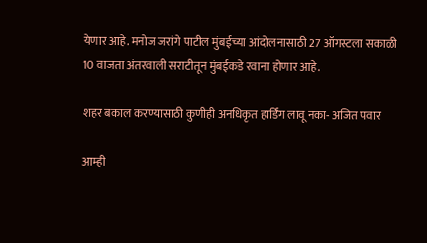येणार आहे. मनोज जरांगे पाटील मुंबईच्या आंदोलनासाठी 27 ऑगस्टला सकाळी 10 वाजता अंतरवाली सराटीतून मुंबईकडे रवाना होणार आहे.

शहर बकाल करण्यासाठी कुणीही अनधिकृत हार्डिंग लावू नका- अजित पवार

आम्ही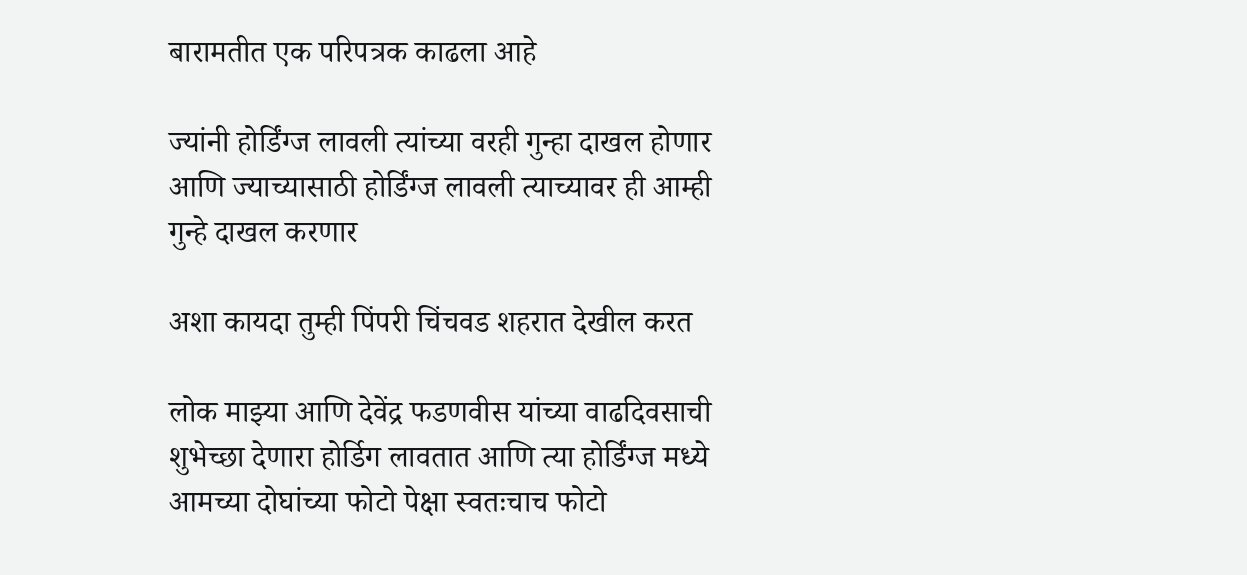बारामतीत एक परिपत्रक काढला आहे

ज्यांनी होर्डिंग्ज लावली त्यांच्या वरही गुन्हा दाखल होणार आणि ज्याच्यासाठी होर्डिंग्ज लावली त्याच्यावर ही आम्ही गुन्हे दाखल करणार

अशा कायदा तुम्ही पिंपरी चिंचवड शहरात देखील करत

लोक माझ्या आणि देवेंद्र फडणवीस यांच्या वाढदिवसाची शुभेच्छा देणारा होर्डिग लावतात आणि त्या होर्डिंग्ज मध्ये आमच्या दोघांच्या फोटो पेक्षा स्वतःचाच फोटो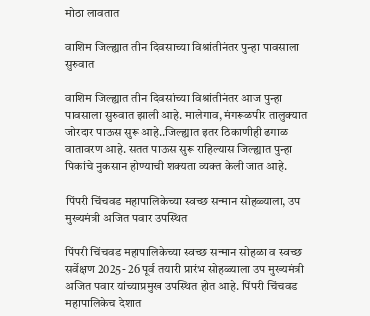मोठा लावतात

वाशिम जिल्ह्यात तीन दिवसाच्या विश्रांतीनंतर पुन्हा पावसाला सुरुवात

वाशिम जिल्ह्यात तीन दिवसांच्या विश्रांतीनंतर आज पुन्हा पावसाला सुरुवात झाली आहे. मालेगाव, मंगरूळपीर तालुक्यात जोरदार पाऊस सुरू आहे..जिल्ह्यात इतर ठिकाणीही ढगाळ वातावरण आहे. सतत पाऊस सुरू राहिल्यास जिल्ह्यात पुन्हा पिकांचे नुकसान होण्याची शक्यता व्यक्त केली जात आहे.

पिंपरी चिंचवड महापालिकेच्या स्वच्छ सन्मान सोहळ्याला, उप मुख्यमंत्री अजित पवार उपस्थित

पिंपरी चिंचवड महापालिकेच्या स्वच्छ सन्मान सोहळा व स्वच्छ सर्वेक्षण 2025- 26 पूर्व तयारी प्रारंभ सोहळ्याला उप मुख्यमंत्री अजित पवार यांच्याप्रमुख उपस्थित होत आहे. पिंपरी चिंचवड महापालिकेच देशात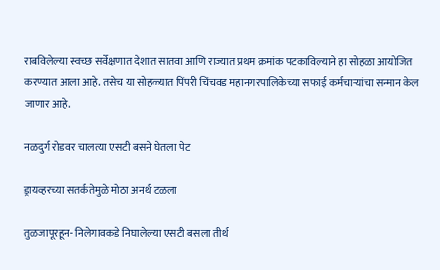राबविलेल्या स्वच्छ सर्वेक्षणात देशात सातवा आणि राज्यात प्रथम क्रमांक पटकाविल्याने हा सोहळा आयोजित करण्यात आला आहे. तसेच या सोहळ्यात पिंपरी चिंचवड महानगरपालिकेच्या सफाई कर्मचाऱ्यांचा सन्मान केल जाणार आहे.

नळदुर्ग रोडवर चालत्या एसटी बसने घेतला पेट

ड्रायव्हरच्या सतर्कतेमुळे मोठा अनर्थ टळला

तुळजापूरहून- निलेगावकडे निघालेल्या एसटी बसला तीर्थ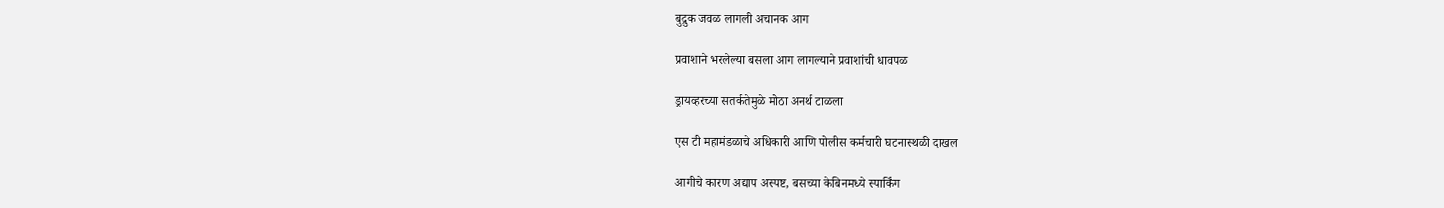बुद्रुक जवळ लागली अचानक आग

प्रवाशाने भरलेल्या बसला आग लागल्याने प्रवाशांची धावपळ

ड्रायव्हरच्या सतर्कतेमुळे मोठा अनर्थ टाळला

एस टी महामंडळाचे अधिकारी आणि पोलीस कर्मचारी घटनास्थळी दाखल

आगीचे कारण अद्याप अस्पष्ट, बसच्या केबिनमध्ये स्पार्किंग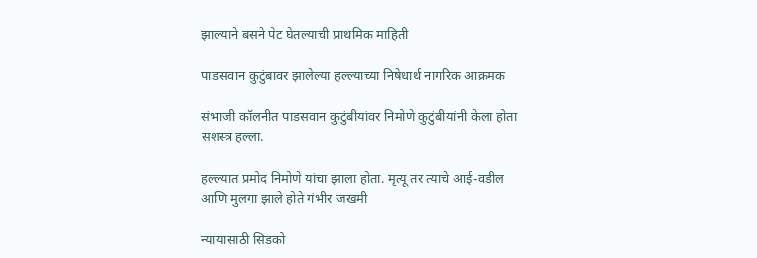झाल्याने बसने पेट घेतल्याची प्राथमिक माहिती

पाडसवान कुटुंबावर झालेल्या हल्ल्याच्या निषेधार्थ नागरिक आक्रमक

संभाजी कॉलनीत पाडसवान कुटुंबीयांवर निमोणे कुटुंबीयांनी केला होता सशस्त्र हल्ला.

हल्ल्यात प्रमोद निमोणे यांचा झाला होता. मृत्यू तर त्याचे आई-वडील आणि मुलगा झाले होते गंभीर जखमी

न्यायासाठी सिडको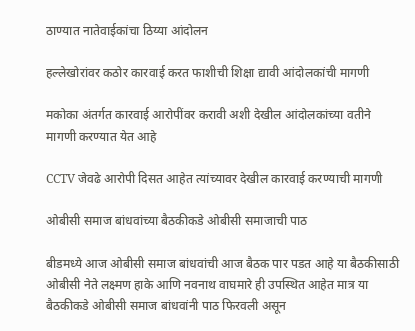ठाण्यात नातेवाईकांचा ठिय्या आंदोलन

हल्लेखोरांवर कठोर कारवाई करत फाशीची शिक्षा द्यावी आंदोलकांची मागणी

मकोका अंतर्गत कारवाई आरोपींवर करावी अशी देखील आंदोलकांच्या वतीने मागणी करण्यात येत आहे

CCTV जेवढे आरोपी दिसत आहेत त्यांच्यावर देखील कारवाई करण्याची मागणी

ओबीसी समाज बांधवांच्या बैठकीकडे ओबीसी समाजाची पाठ

बीडमध्ये आज ओबीसी समाज बांधवांची आज बैठक पार पडत आहे या बैठकीसाठी ओबीसी नेते लक्ष्मण हाके आणि नवनाथ वाघमारे ही उपस्थित आहेत मात्र या बैठकीकडे ओबीसी समाज बांधवांनी पाठ फिरवली असून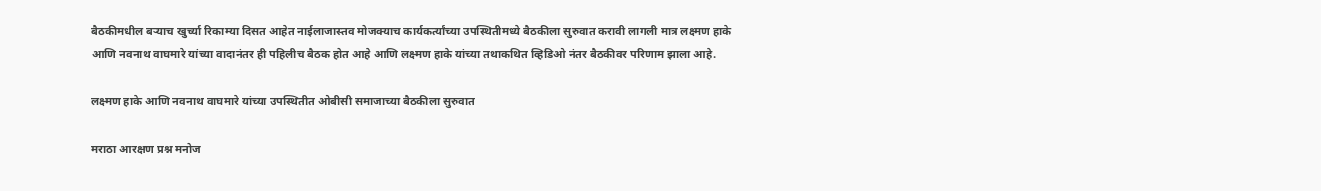बैठकीमधील बऱ्याच खुर्च्या रिकाम्या दिसत आहेत नाईलाजास्तव मोजक्याच कार्यकर्त्यांच्या उपस्थितीमध्ये बैठकीला सुरुवात करावी लागली मात्र लक्ष्मण हाके आणि नवनाथ वाघमारे यांच्या वादानंतर ही पहिलीच बैठक होत आहे आणि लक्ष्मण हाके यांच्या तथाकथित व्हिडिओ नंतर बैठकीवर परिणाम झाला आहे.

लक्ष्मण हाके आणि नवनाथ वाघमारे यांच्या उपस्थितीत ओबीसी समाजाच्या बैठकीला सुरुवात

मराठा आरक्षण प्रश्न मनोज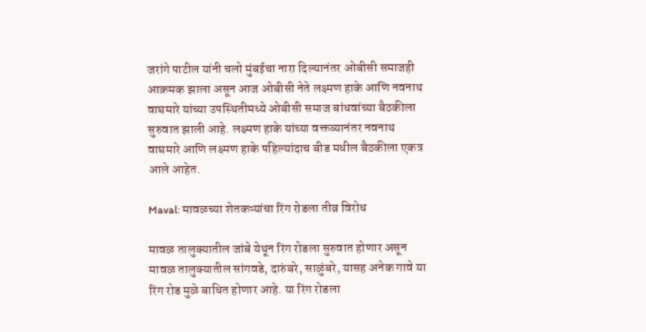जरांगे पाटील यांनी चलो मुंबईचा नारा दिल्यानंतर ओबीसी समाजही आक्रमक झाला असून आज ओबीसी नेते लक्ष्मण हाके आणि नवनाथ वाघमारे यांच्या उपस्थितीमध्ये ओबीसी समाज बांधवांच्या बैठकीला सुरुवात झाली आहे. लक्ष्मण हाके यांच्या वक्तव्यानंतर नवनाथ वाघमारे आणि लक्ष्मण हाके पहिल्यांदाच बीड मधील बैठकीला एकत्र आले आहेत.

Maval: मावळच्या शेतकऱ्यांचा रिंग रोडला तीव्र विरोध

मावळ तालुक्यातील जांबे येथून रिंग रोडला सुरुवात होणार असून मावळ तालुक्यातील सांगवडे, दारुंबरे, साळुंबरे, यासह अनेक गावे या रिंग रोड मुळे बाधित होणार आहे. या रिंग रोडला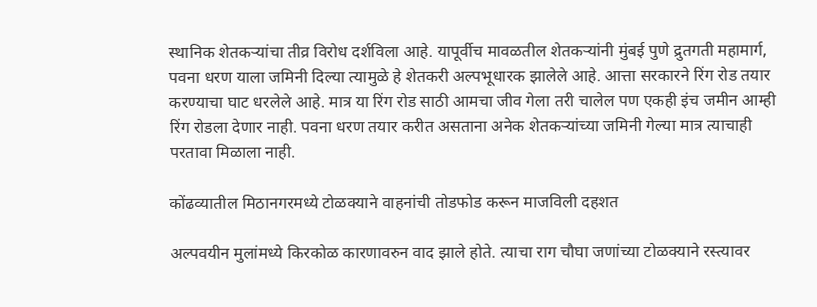स्थानिक शेतकऱ्यांचा तीव्र विरोध दर्शविला आहे. यापूर्वीच मावळतील शेतकऱ्यांनी मुंबई पुणे द्रुतगती महामार्ग, पवना धरण याला जमिनी दिल्या त्यामुळे हे शेतकरी अल्पभूधारक झालेले आहे. आत्ता सरकारने रिंग रोड तयार करण्याचा घाट धरलेले आहे. मात्र या रिंग रोड साठी आमचा जीव गेला तरी चालेल पण एकही इंच जमीन आम्ही रिंग रोडला देणार नाही. पवना धरण तयार करीत असताना अनेक शेतकऱ्यांच्या जमिनी गेल्या मात्र त्याचाही परतावा मिळाला नाही.

कोंढव्यातील मिठानगरमध्ये टोळक्याने वाहनांची तोडफोड करून माजविली दहशत

अल्पवयीन मुलांमध्ये किरकोळ कारणावरुन वाद झाले होते. त्याचा राग चौघा जणांच्या टोळक्याने रस्त्यावर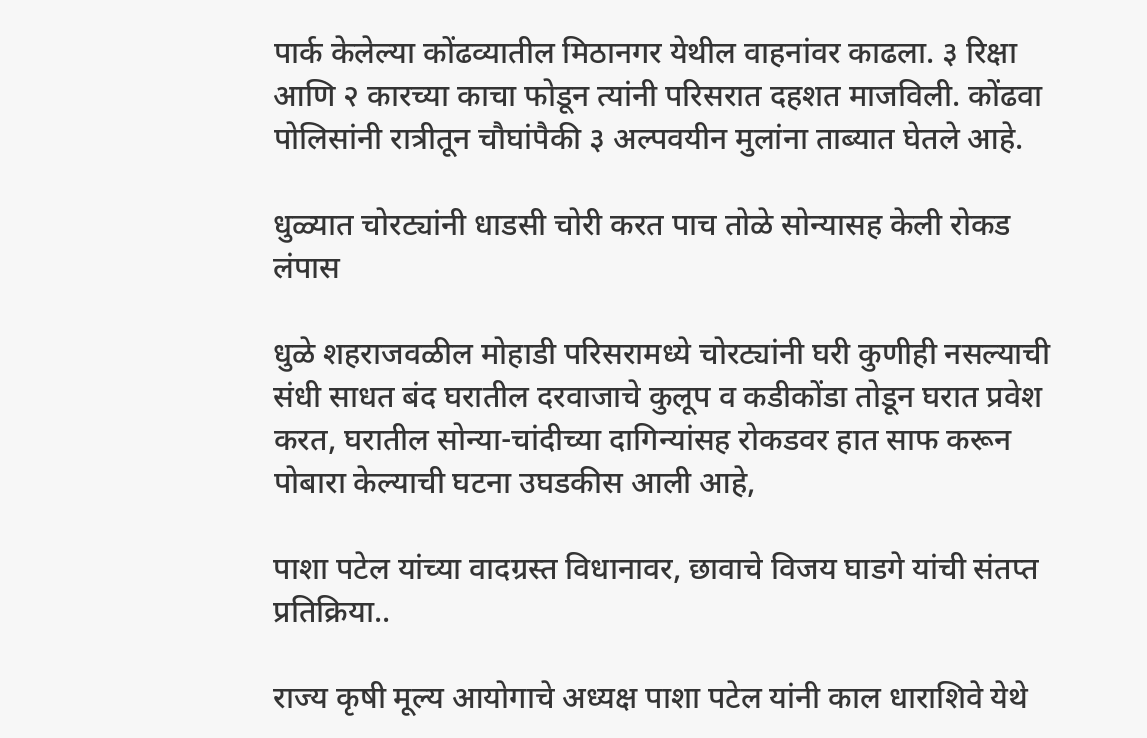पार्क केलेल्या कोंढव्यातील मिठानगर येथील वाहनांवर काढला. ३ रिक्षा आणि २ कारच्या काचा फोडून त्यांनी परिसरात दहशत माजविली. कोंढवा पोलिसांनी रात्रीतून चौघांपैकी ३ अल्पवयीन मुलांना ताब्यात घेतले आहे.

धुळ्यात चोरट्यांनी धाडसी चोरी करत पाच तोळे सोन्यासह केली रोकड लंपास

धुळे शहराजवळील मोहाडी परिसरामध्ये चोरट्यांनी घरी कुणीही नसल्याची संधी साधत बंद घरातील दरवाजाचे कुलूप व कडीकोंडा तोडून घरात प्रवेश करत, घरातील सोन्या-चांदीच्या दागिन्यांसह रोकडवर हात साफ करून पोबारा केल्याची घटना उघडकीस आली आहे,

पाशा पटेल यांच्या वादग्रस्त विधानावर, छावाचे विजय घाडगे यांची संतप्त प्रतिक्रिया..

राज्य कृषी मूल्य आयोगाचे अध्यक्ष पाशा पटेल यांनी काल धाराशिवे येथे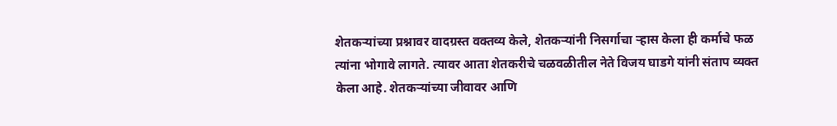शेतकऱ्यांच्या प्रश्नावर वादग्रस्त वक्तव्य केले, शेतकऱ्यांनी निसर्गाचा ऱ्हास केला ही कर्माचे फळ त्यांना भोगावे लागते. त्यावर आता शेतकरीचे चळवळीतील नेते विजय घाडगे यांनी संताप व्यक्त केला आहे. शेतकऱ्यांच्या जीवावर आणि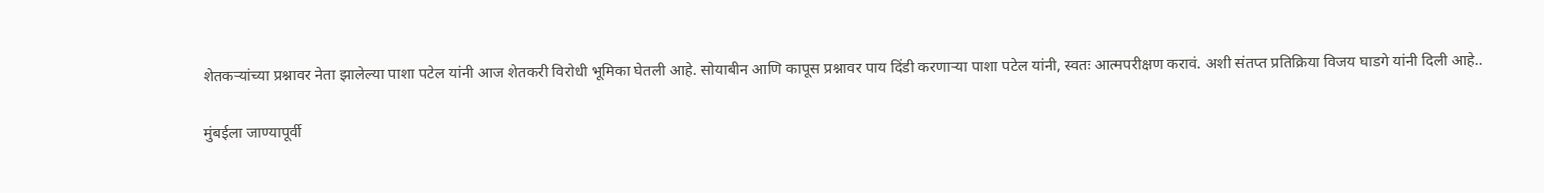शेतकऱ्यांच्या प्रश्नावर नेता झालेल्या पाशा पटेल यांनी आज शेतकरी विरोधी भूमिका घेतली आहे. सोयाबीन आणि कापूस प्रश्नावर पाय दिंडी करणाऱ्या पाशा पटेल यांनी, स्वतः आत्मपरीक्षण करावं. अशी संतप्त प्रतिक्रिया विजय घाडगे यांनी दिली आहे..

मुंबईला जाण्यापूर्वी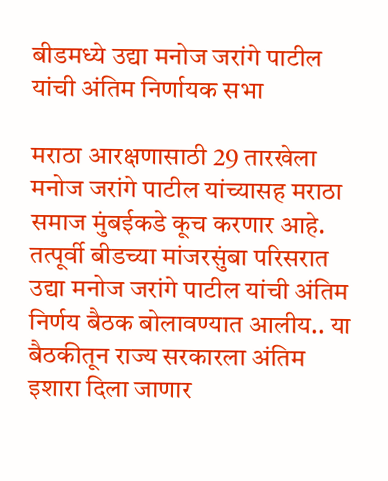बीडमध्ये उद्या मनोज जरांगे पाटील यांची अंतिम निर्णायक सभा

मराठा आरक्षणासाठी 29 तारखेला मनोज जरांगे पाटील यांच्यासह मराठा समाज मुंबईकडे कूच करणार आहे. तत्पूर्वी बीडच्या मांजरसुंबा परिसरात उद्या मनोज जरांगे पाटील यांची अंतिम निर्णय बैठक बोलावण्यात आलीय.. या बैठकीतून राज्य सरकारला अंतिम इशारा दिला जाणार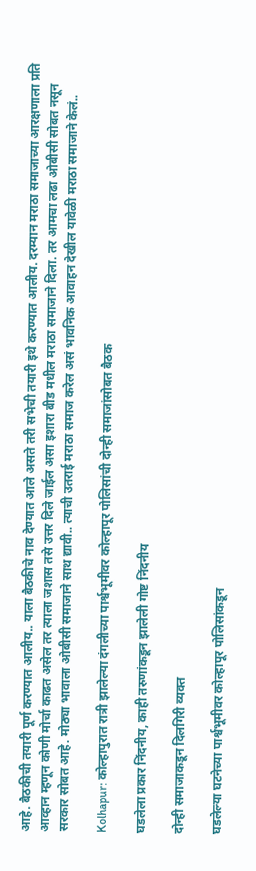आहे. बैठकीची तयारी पूर्ण करण्यात आलीय.. याला बैठकीचे नाव देण्यात आले असते तरी सभेची तयारी इथे करण्यात आलीय. दरम्यान मराठा समाजाच्या आरक्षणाला प्रति आव्हान म्हणून कोणी मोर्चा काढत असेल तर त्याला जशास तसे उत्तर दिले जाईल असा इशारा बीड मधील मराठा समाजाने दिला. तर आमचा लढा ओबीसी सोबत नसून सरकार सोबत आहे. मोठ्या भावाला ओबीसी समाजाने साथ द्यावी.. त्याची उतराई मराठा समाज करेल असं भावनिक आवाहन देखील यावेळी मराठा समाजाने केलं..

Kolhapur: कोल्हापुरात रात्री झालेल्या दंगलीच्या पार्श्वभूमीवर कोल्हापूर पोलिसांची दोन्ही समाजांसोबत बैठक

घडलेला प्रकार निंदनीय, काही तरुणांकडून झालेली गोष्ट निंदनीय

दोन्ही समाजाकडून दिलगिरी व्यक्त

घडलेल्या घटनेच्या पार्श्वभूमीवर कोल्हापूर पोलिसांकडून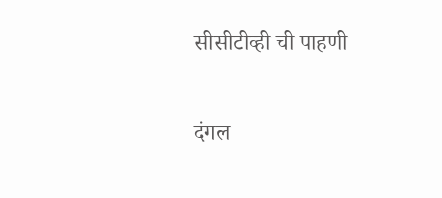सीसीटीव्ही ची पाहणी

दंगल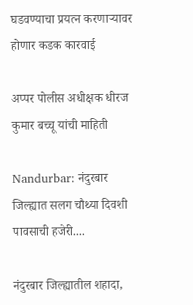घडवण्याचा प्रयत्न करणाऱ्यावर होणार कडक कारवाई

अप्पर पोलीस अधीक्षक धीरज कुमार बच्चू यांची माहिती

Nandurbar: नंदुरबार जिल्ह्यात सलग चौथ्या दिवशी पावसाची हजेरी....

नंदुरबार जिल्ह्यातील शहादा,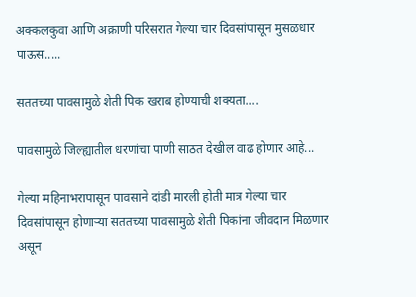अक्कलकुवा आणि अक्राणी परिसरात गेल्या चार दिवसांपासून मुसळधार पाऊस.....

सततच्या पावसामुळे शेती पिक खराब होण्याची शक्यता....

पावसामुळे जिल्ह्यातील धरणांचा पाणी साठत देखील वाढ होणार आहे...

गेल्या महिनाभरापासून पावसाने दांडी मारली होती मात्र गेल्या चार दिवसांपासून होणाऱ्या सततच्या पावसामुळे शेती पिकांना जीवदान मिळणार असून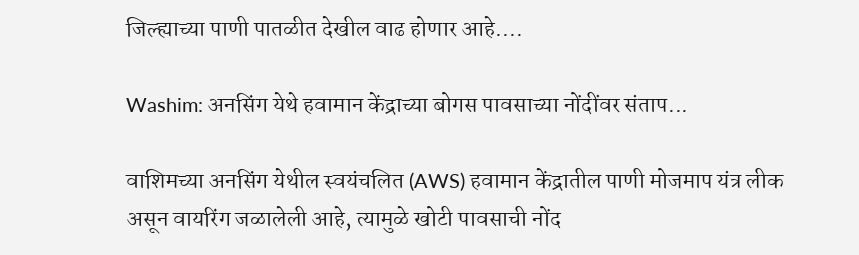जिल्ह्याच्या पाणी पातळीत देखील वाढ होणार आहे....

Washim: अनसिंग येथे हवामान केंद्राच्या बोगस पावसाच्या नोंदींवर संताप...

वाशिमच्या अनसिंग येथील स्वयंचलित (AWS) हवामान केंद्रातील पाणी मोजमाप यंत्र लीक असून वायरिंग जळालेली आहे, त्यामुळे खोटी पावसाची नोंद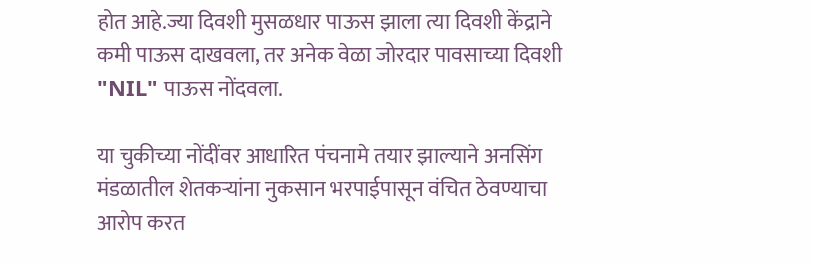होत आहे.ज्या दिवशी मुसळधार पाऊस झाला त्या दिवशी केंद्राने कमी पाऊस दाखवला, तर अनेक वेळा जोरदार पावसाच्या दिवशी "NIL" पाऊस नोंदवला.

या चुकीच्या नोंदींवर आधारित पंचनामे तयार झाल्याने अनसिंग मंडळातील शेतकऱ्यांना नुकसान भरपाईपासून वंचित ठेवण्याचा आरोप करत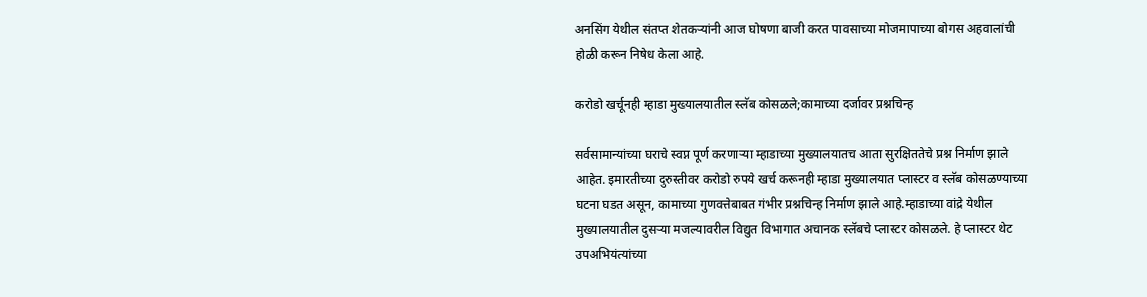अनसिंग येथील संतप्त शेतकऱ्यांनी आज घोषणा बाजी करत पावसाच्या मोजमापाच्या बोगस अहवालांची होळी करून निषेध केला आहे.

करोडो खर्चूनही म्हाडा मुख्यालयातील स्लॅब कोसळले;कामाच्या दर्जावर प्रश्नचिन्ह

सर्वसामान्यांच्या घराचे स्वप्न पूर्ण करणाऱ्या म्हाडाच्या मुख्यालयातच आता सुरक्षिततेचे प्रश्न निर्माण झाले आहेत. इमारतीच्या दुरुस्तीवर करोडो रुपये खर्च करूनही म्हाडा मुख्यालयात प्लास्टर व स्लॅब कोसळण्याच्या घटना घडत असून, कामाच्या गुणवत्तेबाबत गंभीर प्रश्नचिन्ह निर्माण झाले आहे.म्हाडाच्या वांद्रे येथील मुख्यालयातील दुसऱ्या मजल्यावरील विद्युत विभागात अचानक स्लॅबचे प्लास्टर कोसळले. हे प्लास्टर थेट उपअभियंत्यांच्या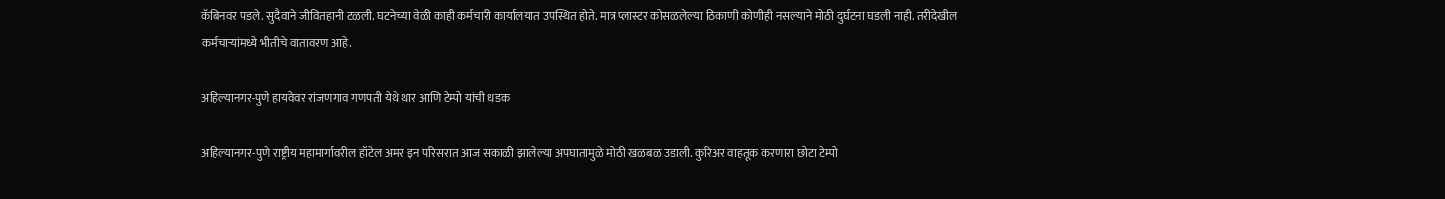कॅबिनवर पडले. सुदैवाने जीवितहानी टळली. घटनेच्या वेळी काही कर्मचारी कार्यालयात उपस्थित होते. मात्र प्लास्टर कोसळलेल्या ठिकाणी कोणीही नसल्याने मोठी दुर्घटना घडली नाही. तरीदेखील कर्मचाऱ्यांमध्ये भीतीचे वातावरण आहे.

अहिल्यानगर-पुणे हायवेवर रांजणगाव गणपती येथे थार आणि टेम्पो यांची धडक

अहिल्यानगर-पुणे राष्ट्रीय महामार्गावरील हॉटेल अमर इन परिसरात आज सकाळी झालेल्या अपघातामुळे मोठी खळबळ उडाली. कुरिअर वाहतूक करणारा छोटा टेम्पो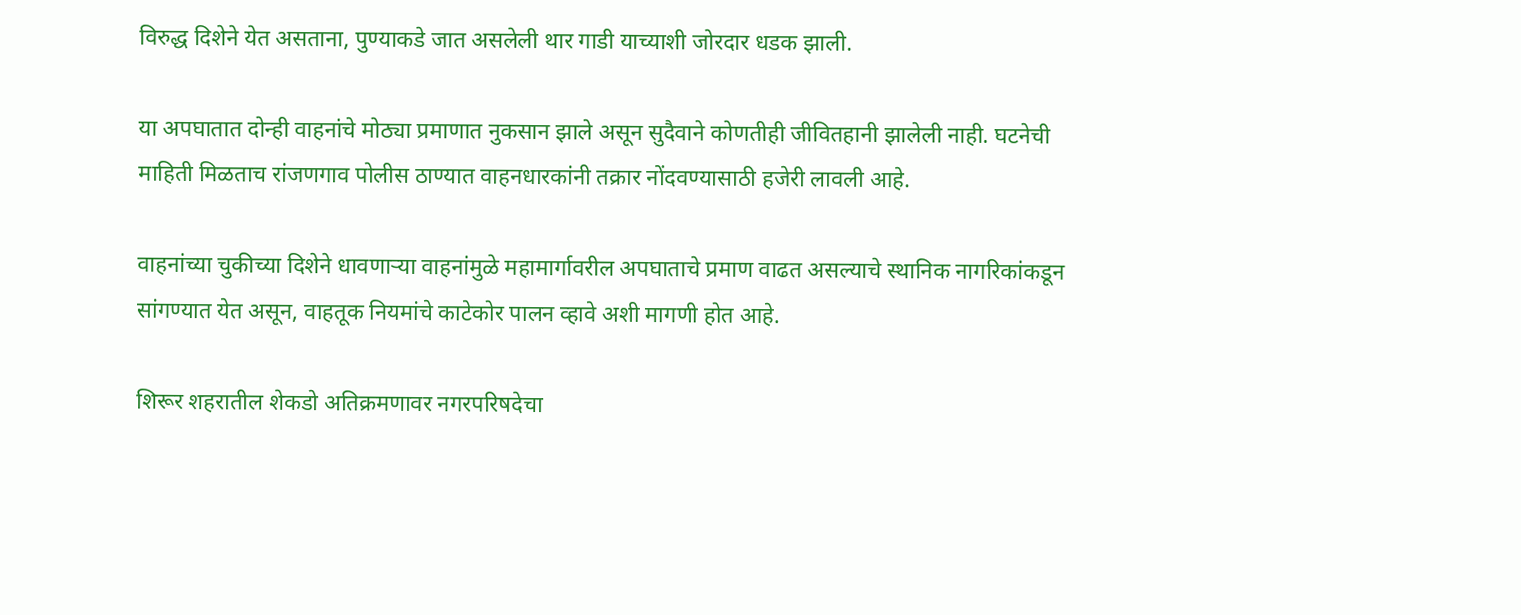विरुद्ध दिशेने येत असताना, पुण्याकडे जात असलेली थार गाडी याच्याशी जोरदार धडक झाली.

या अपघातात दोन्ही वाहनांचे मोठ्या प्रमाणात नुकसान झाले असून सुदैवाने कोणतीही जीवितहानी झालेली नाही. घटनेची माहिती मिळताच रांजणगाव पोलीस ठाण्यात वाहनधारकांनी तक्रार नोंदवण्यासाठी हजेरी लावली आहे.

वाहनांच्या चुकीच्या दिशेने धावणाऱ्या वाहनांमुळे महामार्गावरील अपघाताचे प्रमाण वाढत असल्याचे स्थानिक नागरिकांकडून सांगण्यात येत असून, वाहतूक नियमांचे काटेकोर पालन व्हावे अशी मागणी होत आहे.

शिरूर शहरातील शेकडो अतिक्रमणावर नगरपरिषदेचा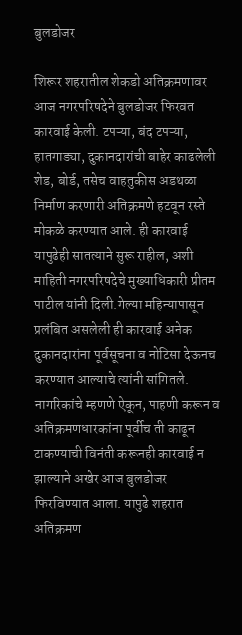बुलडोजर

शिरूर शहरातील शेकडो अतिक्रमणावर आज नगरपरिषदेने बुलडोजर फिरवत कारवाई केली. टपऱ्या, बंद टपऱ्या, हातगाड्या, दुकानदारांची बाहेर काढलेली शेड, बोर्ड, तसेच वाहतुकीस अडथळा निर्माण करणारी अतिक्रमणे हटवून रस्ते मोकळे करण्यात आले. ही कारवाई यापुढेही सातत्याने सुरू राहील, अशी माहिती नगरपरिषदेचे मुख्याधिकारी प्रीतम पाटील यांनी दिली.गेल्या महिन्यापासून प्रलंबित असलेली ही कारवाई अनेक दुकानदारांना पूर्वसूचना व नोटिसा देऊनच करण्यात आल्याचे त्यांनी सांगितले. नागरिकांचे म्हणणे ऐकून, पाहणी करून व अतिक्रमणधारकांना पूर्वीच ती काढून टाकण्याची विनंती करूनही कारवाई न झाल्याने अखेर आज बुलडोजर फिरविण्यात आला. यापुढे शहरात अतिक्रमण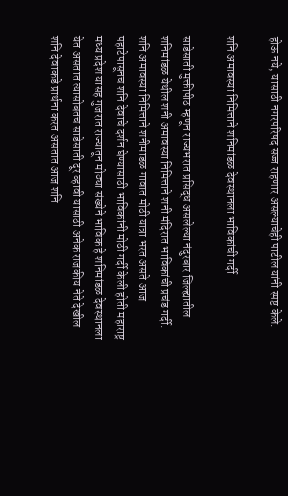होऊ नये, यासाठी नगरपरिषद सज्ज राहणार असल्याचेही पाटील यांनी स्पष्ट केले.

शनि अमावस्या निमित्ताने शनिमांडळ देवस्थानला भाविकांची गर्दी

साडेसाती मुक्तीपीठ म्हणून राज्यभरात प्रसिद्ध असलेल्या नंदुरबार जिल्ह्यातील शनिमांडळ येथील शनी अमावस्या निमित्ताने शनी मंदिरात भाविकांची प्रचंड गर्दी. शनि अमावस्या निमित्ताने शनीमाडळ गावात मोठी यात्रा भरत असते आज पहाटेपासूनच शनि देवाचे दर्शन घेण्यासाठी भाविकांनी मोठी गर्दी केली होती महाराष्ट्र मध्य प्रदेश यासह गुजरात राज्यातून मोठ्या संख्येने भाविक हे शनिमांडळ देवस्थानला येत असतात त्यासोबतच साडेसाती दूर व्हावी यासाठी अनेक राजकीय नेते देखील शनि देवाकडे प्रार्थना करत असतात आज शनि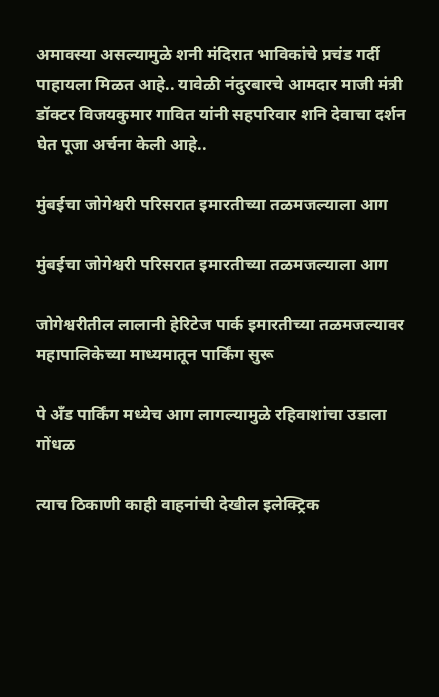अमावस्या असल्यामुळे शनी मंदिरात भाविकांचे प्रचंड गर्दी पाहायला मिळत आहे.. यावेळी नंदुरबारचे आमदार माजी मंत्री डॉक्टर विजयकुमार गावित यांनी सहपरिवार शनि देवाचा दर्शन घेत पूजा अर्चना केली आहे..

मुंबईचा जोगेश्वरी परिसरात इमारतीच्या तळमजल्याला आग

मुंबईचा जोगेश्वरी परिसरात इमारतीच्या तळमजल्याला आग

जोगेश्वरीतील लालानी हेरिटेज पार्क इमारतीच्या तळमजल्यावर महापालिकेच्या माध्यमातून पार्किंग सुरू

पे अँड पार्किंग मध्येच आग लागल्यामुळे रहिवाशांचा उडाला गोंधळ

त्याच ठिकाणी काही वाहनांची देखील इलेक्ट्रिक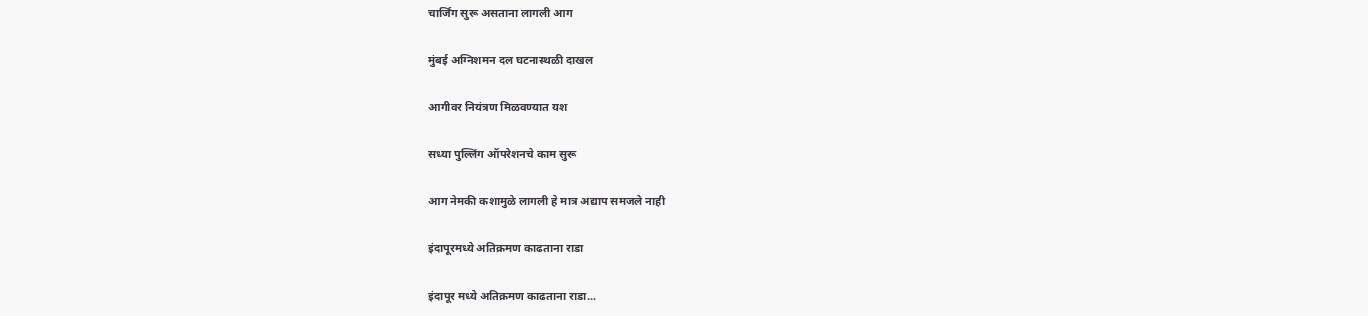चार्जिंग सुरू असताना लागली आग

मुंबई अग्निशमन दल घटनास्थळी दाखल

आगीवर नियंत्रण मिळवण्यात यश

सध्या पुल्लिंग ऑपरेशनचे काम सुरू

आग नेमकी कशामुळे लागली हे मात्र अद्याप समजले नाही

इंदापूरमध्ये अतिक्रमण काढताना राडा

इंदापूर मध्ये अतिक्रमण काढताना राडा...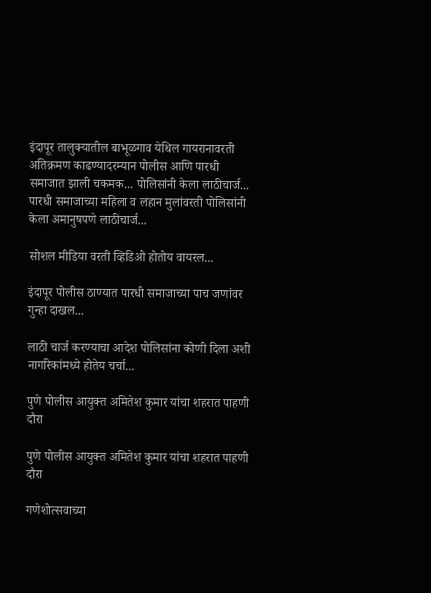इंदापूर तालुक्यातील बाभूळगाव येथिल गायरानावरती अतिक्रमण काढण्यादरम्यान पोलीस आणि पारधी समाजात झाली चकमक... पोलिसांनी केला लाठीचार्ज... पारधी समाजाच्या महिला व लहान मुलांवरती पोलिसांनी केला अमानुषपणे लाठीचार्ज...

सोशल मीडिया वरती व्हिडिओ होतोय वायरल...

इंदापूर पोलीस ठाण्यात पारधी समाजाच्या पाच जणांवर गुन्हा दाखल...

लाठी चार्ज करण्याचा आदेश पोलिसांना कोणी दिला अशी नागरिकांमध्ये होतेय चर्चा...

पुणे पोलीस आयुक्त अमितेश कुमार यांचा शहरात पाहणी दौरा

पुणे पोलीस आयुक्त अमितेश कुमार यांचा शहरात पाहणी दौरा

गणेशोत्सवाच्या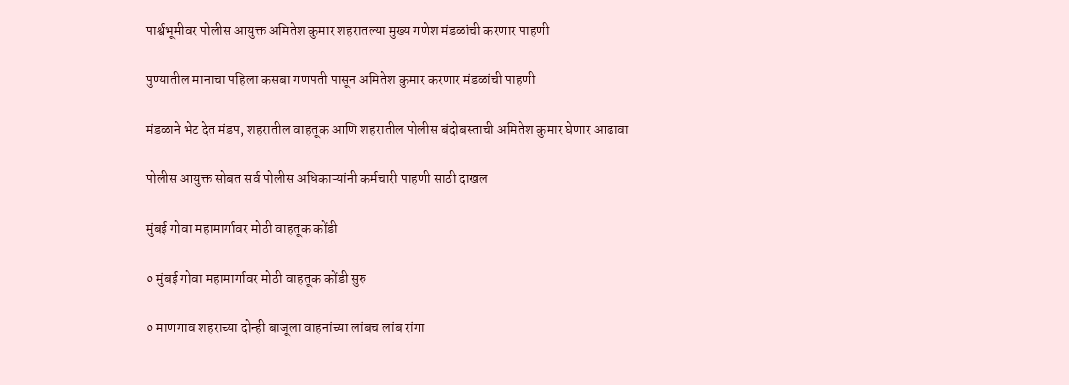पार्श्वभूमीवर पोलीस आयुक्त अमितेश कुमार शहरातल्या मुख्य गणेश मंडळांची करणार पाहणी

पुण्यातील मानाचा पहिला कसबा गणपती पासून अमितेश कुमार करणार मंडळांची पाहणी

मंडळाने भेट देत मंडप, शहरातील वाहतूक आणि शहरातील पोलीस बंदोबस्ताची अमितेश कुमार घेणार आढावा

पोलीस आयुक्त सोबत सर्व पोलीस अधिकाऱ्यांनी कर्मचारी पाहणी साठी दाखल

मुंबई गोवा महामार्गावर मोठी वाहतूक कोंडी

० मुंबई गोवा महामार्गावर मोठी वाहतूक कोंडी सुरु

० माणगाव शहराच्या दोन्ही बाजूला वाहनांच्या लांबच लांब रांगा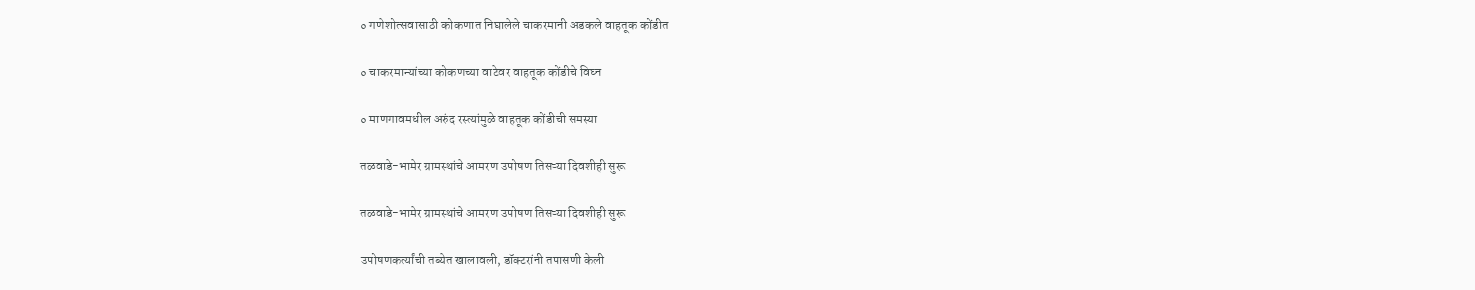० गणेशोत्सवासाठी कोकणात निघालेले चाकरमानी अडकले वाहतूक कोंडीत

० चाकरमान्यांच्या कोकणच्या वाटेवर वाहतूक कोंडीचे विघ्न

० माणगावमधील अरुंद रस्त्यांमुळे वाहतूक कोंडीची समस्या

तळवाडे-भामेर ग्रामस्थांचे आमरण उपोषण तिसऱ्या दिवशीही सुरू

तळवाडे-भामेर ग्रामस्थांचे आमरण उपोषण तिसऱ्या दिवशीही सुरू

उपोषणकर्त्यांची तब्येत खालावली, डॉक्टरांनी तपासणी केली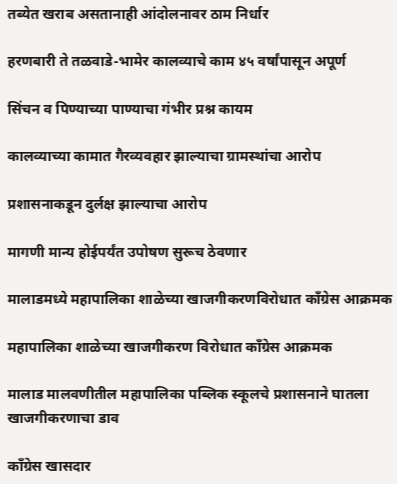तब्येत खराब असतानाही आंदोलनावर ठाम निर्धार

हरणबारी ते तळवाडे-भामेर कालव्याचे काम ४५ वर्षांपासून अपूर्ण

सिंचन व पिण्याच्या पाण्याचा गंभीर प्रश्न कायम

कालव्याच्या कामात गैरव्यवहार झाल्याचा ग्रामस्थांचा आरोप

प्रशासनाकडून दुर्लक्ष झाल्याचा आरोप

मागणी मान्य होईपर्यंत उपोषण सुरूच ठेवणार

मालाडमध्ये महापालिका शाळेच्या खाजगीकरणविरोधात काँग्रेस आक्रमक

महापालिका शाळेच्या खाजगीकरण विरोधात काँग्रेस आक्रमक

मालाड मालवणीतील महापालिका पब्लिक स्कूलचे प्रशासनाने घातला खाजगीकरणाचा डाव

काँग्रेस खासदार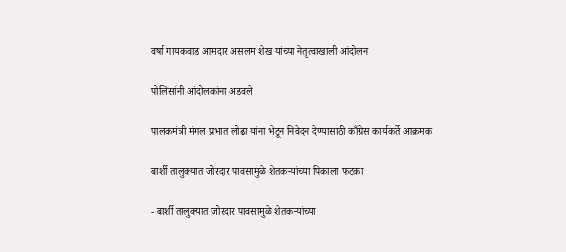वर्षा गायकवाड आमदार असलम शेख यांच्या नेतृत्वाखाली आंदोलन

पोलिसांनी आंदोलकांना अडवले

पालकमंत्री मंगल प्रभात लोढा यांना भेटून निवेदन देण्यासाठी काँग्रेस कार्यकर्ते आक्रमक

बार्शी तालुक्यात जोरदार पावसामुळे शेतकऱ्यांच्या पिकाला फटका

- बार्शी तालुक्यात जोरदार पावसामुळे शेतकऱ्यांच्या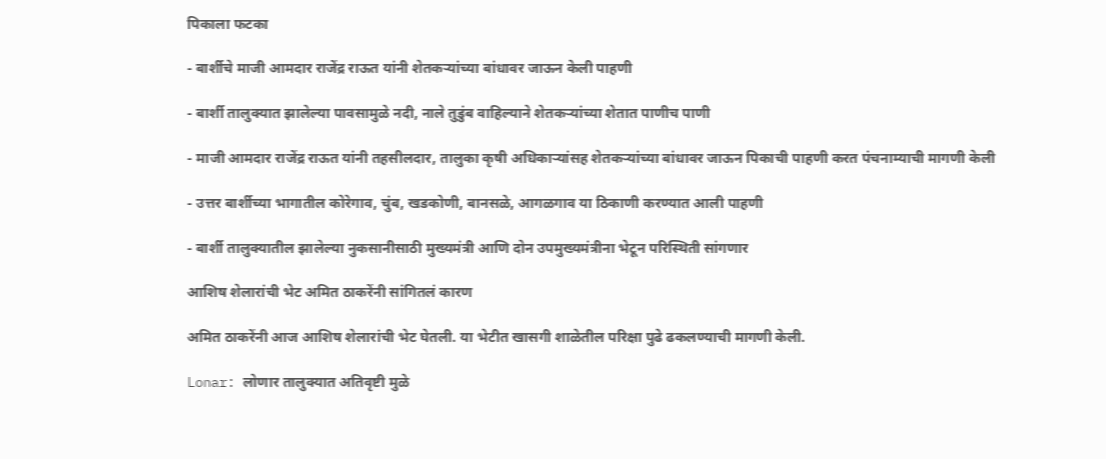पिकाला फटका

- बार्शीचे माजी आमदार राजेंद्र राऊत यांनी शेतकऱ्यांच्या बांधावर जाऊन केली पाहणी

- बार्शी तालुक्यात झालेल्या पावसामुळे नदी, नाले तुडुंब वाहिल्याने शेतकऱ्यांच्या शेतात पाणीच पाणी

- माजी आमदार राजेंद्र राऊत यांनी तहसीलदार, तालुका कृषी अधिकाऱ्यांसह शेतकऱ्यांच्या बांधावर जाऊन पिकाची पाहणी करत पंचनाम्याची मागणी केली

- उत्तर बार्शीच्या भागातील कोरेगाव, चुंब, खडकोणी, बानसळे, आगळगाव या ठिकाणी करण्यात आली पाहणी

- बार्शी तालुक्यातील झालेल्या नुकसानीसाठी मुख्यमंत्री आणि दोन उपमुख्यमंत्रीना भेटून परिस्थिती सांगणार

आशिष शेलारांची भेट अमित ठाकरेंनी सांगितलं कारण

अमित ठाकरेंनी आज आशिष शेलारांची भेट घेतली. या भेटीत खासगी शाळेतील परिक्षा पुढे ढकलण्याची मागणी केली.

Lonar: लोणार तालुक्यात अतिवृष्टी मुळे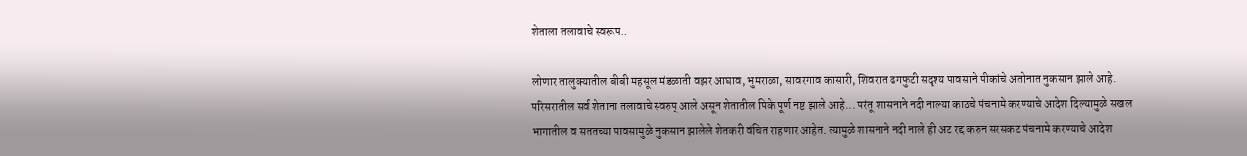शेताला तलावाचे स्वरूप..

लोणार तालुक्यातील बीबी महसूल मंडळाती वझर आघाव, भुमराळा, सावरगाव कासारी, शिवरात ढगफुटी सदृश्य पावसाने पीकांचे अतोनात नुकसान झाले आहे. परिसरातील सर्व शेताना तलावाचे स्वरुप् आले असून शेतातील पिके पूर्ण नष्ट झाले आहे... परंतू शासनाने नदी नाल्या काठचे पंचनामे करण्याचे आदेश दिल्यामुळे सखल भागातील व सततच्या पावसामुळे नुकसान झालेले शेतकरी वंचित राहणार आहेत. त्यामुळे शासनाने नदी नाले ही अट रद्द करुन सरसकट पंचनामे करण्याचे आदेश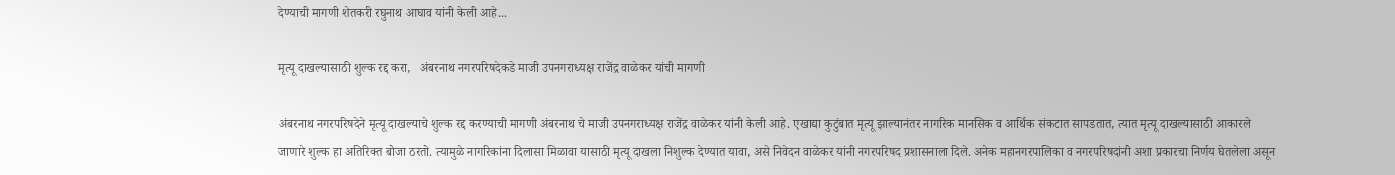देण्याची मागणी शेतकरी रघुनाथ आघाव यांनी केली आहे...

मृत्यू दाखल्यासाठी शुल्क रद्द करा,   अंबरनाथ नगरपरिषदेकडे माजी उपनगराध्यक्ष राजेंद्र वाळेकर यांची मागणी

अंबरनाथ नगरपरिषदेने मृत्यू दाखल्याचे शुल्क रद्द करण्याची मागणी अंबरनाथ चे माजी उपनगराध्यक्ष राजेंद्र वाळेकर यांनी केली आहे. एखाद्या कुटुंबात मृत्यू झाल्यानंतर नागरिक मानसिक व आर्थिक संकटात सापडतात, त्यात मृत्यू दाखल्यासाठी आकारले जाणारे शुल्क हा अतिरिक्त बोजा ठरतो. त्यामुळे नागरिकांना दिलासा मिळावा यासाठी मृत्यू दाखला निशुल्क देण्यात यावा, असे निवेदन वाळेकर यांनी नगरपरिषद प्रशासनाला दिले. अनेक महानगरपालिका व नगरपरिषदांनी अशा प्रकारचा निर्णय घेतलेला असून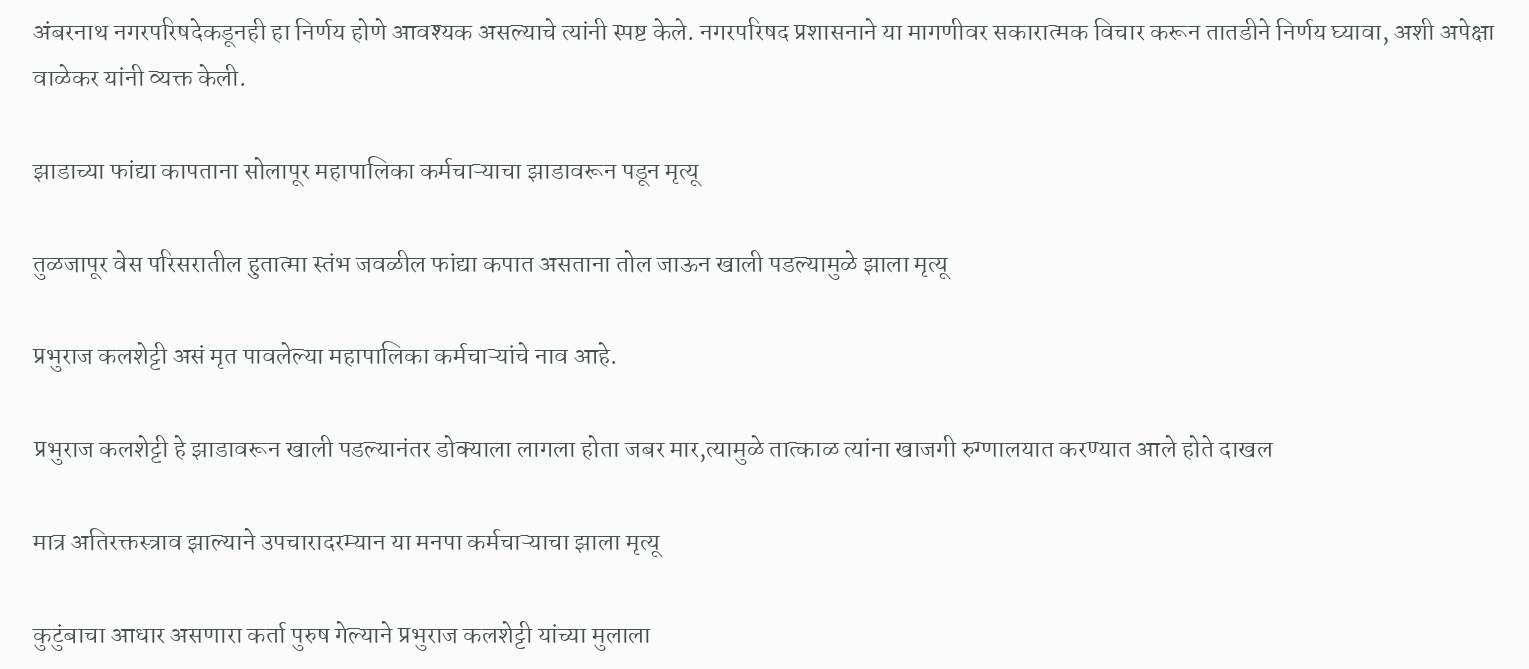अंबरनाथ नगरपरिषदेकडूनही हा निर्णय होणे आवश्यक असल्याचे त्यांनी स्पष्ट केले. नगरपरिषद प्रशासनाने या मागणीवर सकारात्मक विचार करून तातडीने निर्णय घ्यावा, अशी अपेक्षा वाळेकर यांनी व्यक्त केली.

झाडाच्या फांद्या कापताना सोलापूर महापालिका कर्मचाऱ्याचा झाडावरून पडून मृत्यू

तुळजापूर वेस परिसरातील हुतात्मा स्तंभ जवळील फांद्या कपात असताना तोल जाऊन खाली पडल्यामुळे झाला मृत्यू

प्रभुराज कलशेट्टी असं मृत पावलेल्या महापालिका कर्मचाऱ्यांचे नाव आहे.

प्रभुराज कलशेट्टी हे झाडावरून खाली पडल्यानंतर डोक्याला लागला होता जबर मार,त्यामुळे तात्काळ त्यांना खाजगी रुग्णालयात करण्यात आले होते दाखल

मात्र अतिरक्तस्त्राव झाल्याने उपचारादरम्यान या मनपा कर्मचाऱ्याचा झाला मृत्यू

कुटुंबाचा आधार असणारा कर्ता पुरुष गेल्याने प्रभुराज कलशेट्टी यांच्या मुलाला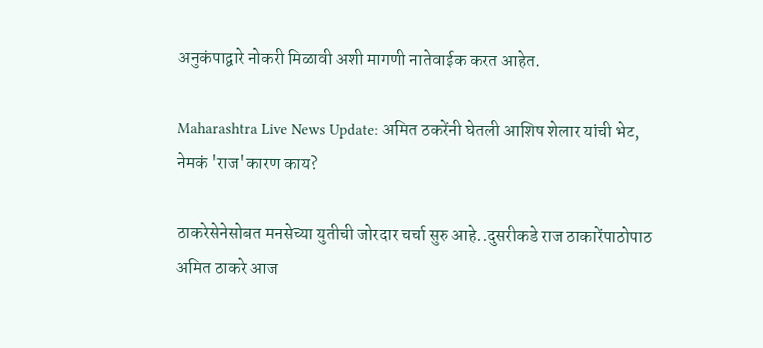अनुकंपाद्वारे नोकरी मिळावी अशी मागणी नातेवाईक करत आहेत.

Maharashtra Live News Update: अमित ठकरेंनी घेतली आशिष शेलार यांची भेट, नेमकं 'राज'कारण काय?

ठाकरेसेनेसोबत मनसेच्या युतीची जोरदार चर्चा सुरु आहे..दुसरीकडे राज ठाकारेंपाठोपाठ अमित ठाकरे आज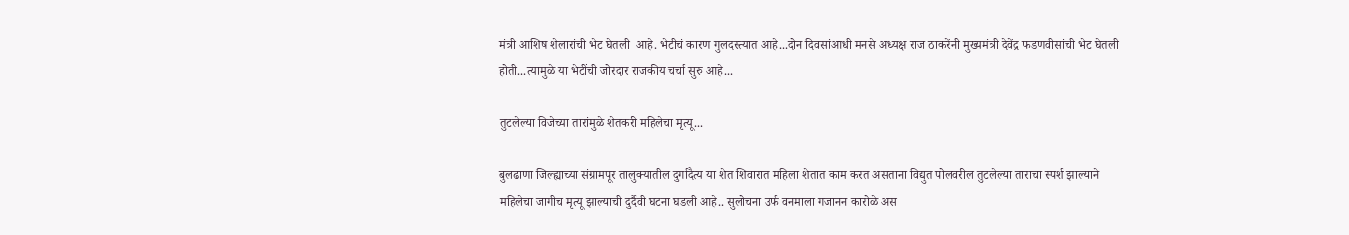मंत्री आशिष शेलारांची भेट घेतली  आहे. भेटीचं कारण गुलदस्त्यात आहे...दोन दिवसांआधी मनसे अध्यक्ष राज ठाकरेंनी मुख्यमंत्री देवेंद्र फडणवीसांची भेट घेतली होती...त्यामुळे या भेटींची जोरदार राजकीय चर्चा सुरु आहे...

तुटलेल्या विजेच्या तारांमुळे शेतकरी महिलेचा मृत्यू...

बुलढाणा जिल्ह्याच्या संग्रामपूर तालुक्यातील दुर्गादैत्य या शेत शिवारात महिला शेतात काम करत असताना विद्युत पोलवरील तुटलेल्या ताराचा स्पर्श झाल्याने महिलेचा जागीच मृत्यू झाल्याची दुर्दैवी घटना घडली आहे.. सुलोचना उर्फ वनमाला गजानन कारोळे अस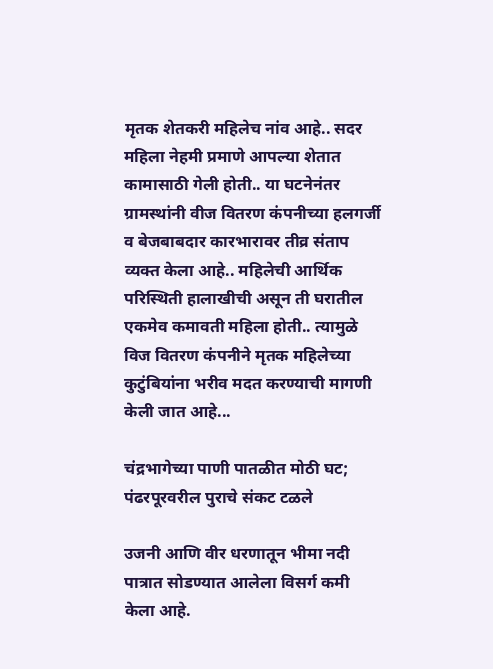मृतक शेतकरी महिलेच नांव आहे.. सदर महिला नेहमी प्रमाणे आपल्या शेतात कामासाठी गेली होती.. या घटनेनंतर ग्रामस्थांनी वीज वितरण कंपनीच्या हलगर्जी व बेजबाबदार कारभारावर तीव्र संताप व्यक्त केला आहे.. महिलेची आर्थिक परिस्थिती हालाखीची असून ती घरातील एकमेव कमावती महिला होती.. त्यामुळे विज वितरण कंपनीने मृतक महिलेच्या कुटुंबियांना भरीव मदत करण्याची मागणी केली जात आहे...

चंद्रभागेच्या पाणी पातळीत मोठी घट; पंढरपूरवरील पुराचे संकट टळले

उजनी आणि वीर धरणातून भीमा नदी पात्रात सोडण्यात आलेला विसर्ग कमी केला आहे.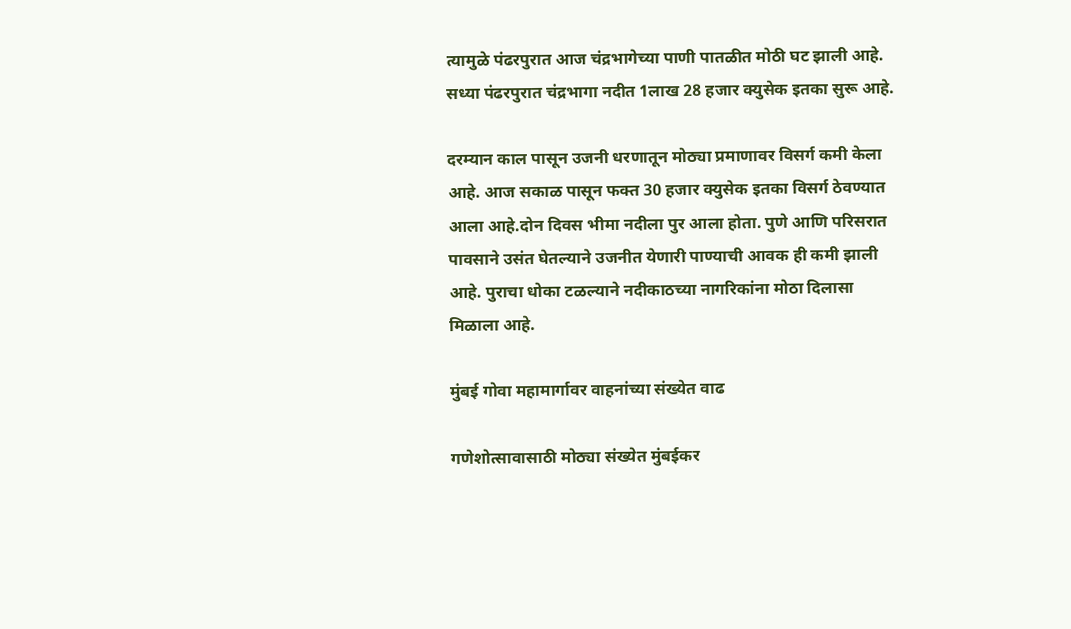त्यामुळे पंढरपुरात आज चंद्रभागेच्या पाणी पातळीत मोठी घट झाली आहे. सध्या पंढरपुरात चंद्रभागा नदीत 1लाख 28 हजार क्युसेक इतका सुरू आहे.

दरम्यान काल पासून उजनी धरणातून मोठ्या प्रमाणावर विसर्ग कमी केला आहे. आज सकाळ पासून फक्त 30 हजार क्युसेक इतका विसर्ग ठेवण्यात आला आहे.दोन दिवस भीमा नदीला पुर आला होता. पुणे आणि परिसरात पावसाने उसंत घेतल्याने उजनीत येणारी पाण्याची आवक ही कमी झाली आहे. पुराचा धोका टळल्याने नदीकाठच्या नागरिकांना मोठा दिलासा मिळाला आहे.

मुंबई गोवा महामार्गावर वाहनांच्या संख्येत वाढ

गणेशोत्सावासाठी मोठ्या संख्येत मुंबईकर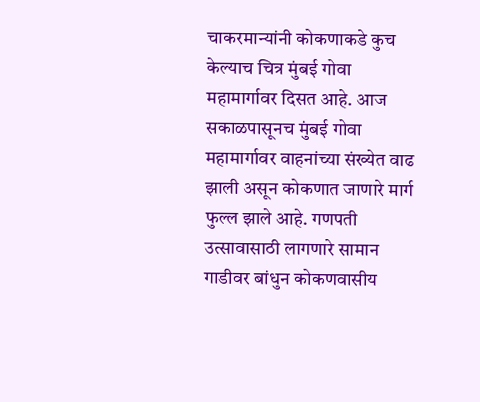चाकरमान्यांनी कोकणाकडे कुच केल्याच चित्र मुंबई गोवा महामार्गावर दिसत आहे. आज सकाळपासूनच मुंबई गोवा महामार्गावर वाहनांच्या संख्येत वाढ झाली असून कोकणात जाणारे मार्ग फुल्ल झाले आहे. गणपती उत्सावासाठी लागणारे सामान गाडीवर बांधुन कोकणवासीय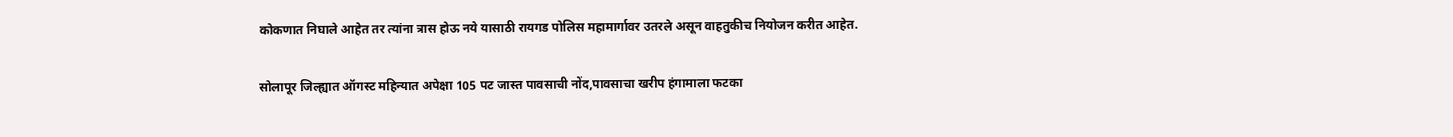कोकणात निघाले आहेत तर त्यांना त्रास होऊ नये यासाठी रायगड पोलिस महामार्गावर उतरले असून वाहतुकीच नियोजन करीत आहेत.

सोलापूर जिल्ह्यात ऑगस्ट महिन्यात अपेक्षा 105 पट जास्त पावसाची नोंद,पावसाचा खरीप हंगामाला फटका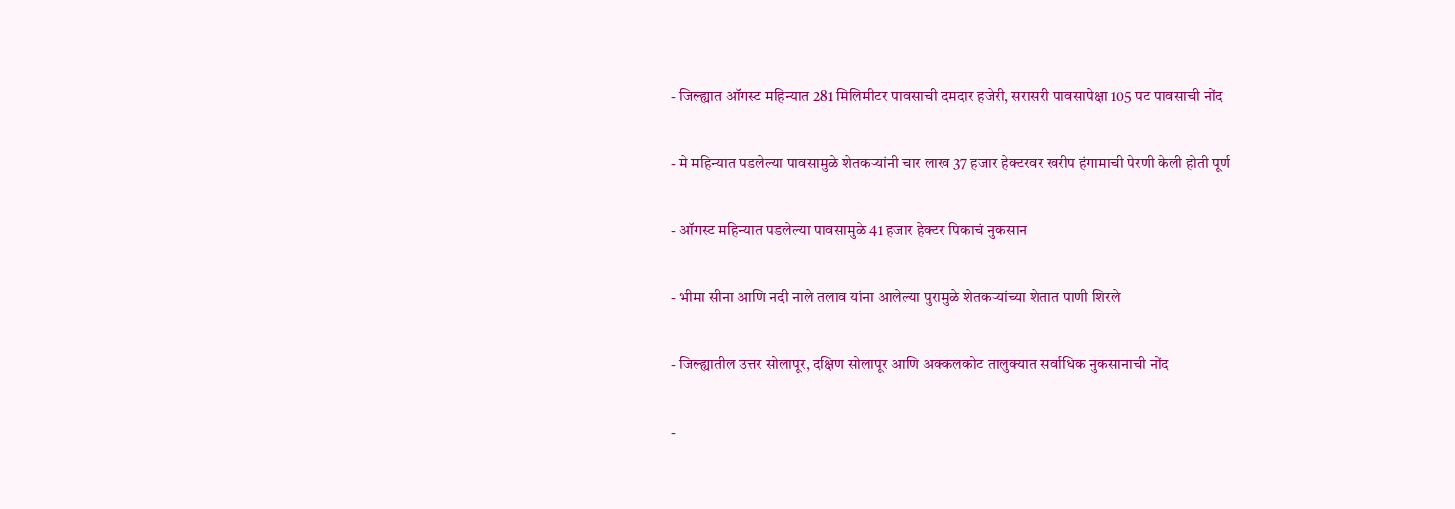- जिल्ह्यात ऑगस्ट महिन्यात 281 मिलिमीटर पावसाची दमदार हजेरी, सरासरी पावसापेक्षा 105 पट पावसाची नोंद

- मे महिन्यात पडलेल्या पावसामुळे शेतकऱ्यांनी चार लाख 37 हजार हेक्टरवर खरीप हंगामाची पेरणी केली होती पूर्ण

- ऑगस्ट महिन्यात पडलेल्या पावसामुळे 41 हजार हेक्टर पिकाचं नुकसान

- भीमा सीना आणि नदी नाले तलाव यांना आलेल्या पुरामुळे शेतकऱ्यांच्या शेतात पाणी शिरले

- जिल्ह्यातील उत्तर सोलापूर, दक्षिण सोलापूर आणि अक्कलकोट तालुक्यात सर्वाधिक नुकसानाची नोंद

-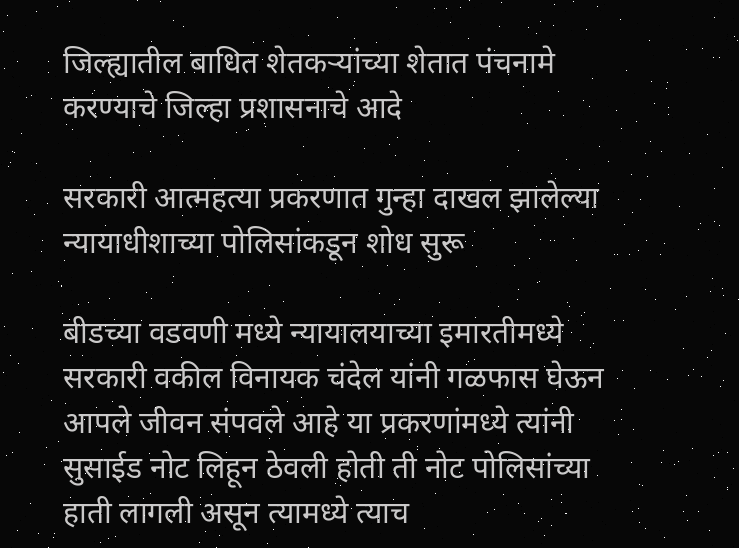जिल्ह्यातील बाधित शेतकऱ्यांच्या शेतात पंचनामे करण्याचे जिल्हा प्रशासनाचे आदे

सरकारी आत्महत्या प्रकरणात गुन्हा दाखल झालेल्या न्यायाधीशाच्या पोलिसांकडून शोध सुरू

बीडच्या वडवणी मध्ये न्यायालयाच्या इमारतीमध्ये सरकारी वकील विनायक चंदेल यांनी गळफास घेऊन आपले जीवन संपवले आहे या प्रकरणांमध्ये त्यांनी सुसाईड नोट लिहून ठेवली होती ती नोट पोलिसांच्या हाती लागली असून त्यामध्ये त्याच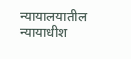न्यायालयातील न्यायाधीश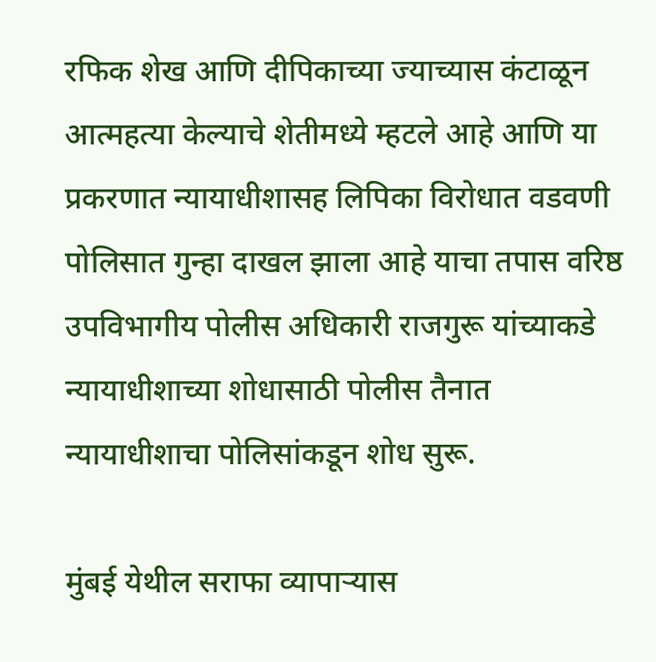रफिक शेख आणि दीपिकाच्या ज्याच्यास कंटाळून आत्महत्या केल्याचे शेतीमध्ये म्हटले आहे आणि या प्रकरणात न्यायाधीशासह लिपिका विरोधात वडवणी पोलिसात गुन्हा दाखल झाला आहे याचा तपास वरिष्ठ उपविभागीय पोलीस अधिकारी राजगुरू यांच्याकडे न्यायाधीशाच्या शोधासाठी पोलीस तैनात न्यायाधीशाचा पोलिसांकडून शोध सुरू.

मुंबई येथील सराफा व्यापाऱ्यास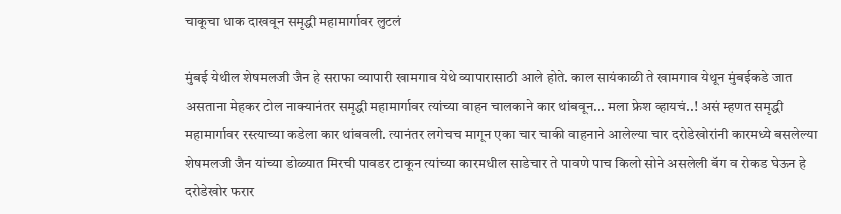चाकूचा धाक दाखवून समृद्धी महामार्गावर लुटलं

मुंबई येथील शेषमलजी जैन हे सराफा व्यापारी खामगाव येथे व्यापारासाठी आले होते. काल सायंकाळी ते खामगाव येथून मुंबईकडे जात असताना मेहकर टोल नाक्यानंतर समृद्धी महामार्गावर त्यांच्या वाहन चालकाने कार थांबवून... मला फ्रेश व्हायचं..! असं म्हणत समृद्धी महामार्गावर रस्त्याच्या कडेला कार थांबवली. त्यानंतर लगेचच मागून एका चार चाकी वाहनाने आलेल्या चार दरोडेखोरांनी कारमध्ये बसलेल्या शेषमलजी जैन यांच्या डोळ्यात मिरची पावडर टाकून त्यांच्या कारमधील साडेचार ते पावणे पाच किलो सोने असलेली बॅग व रोकड घेऊन हे दरोडेखोर फरार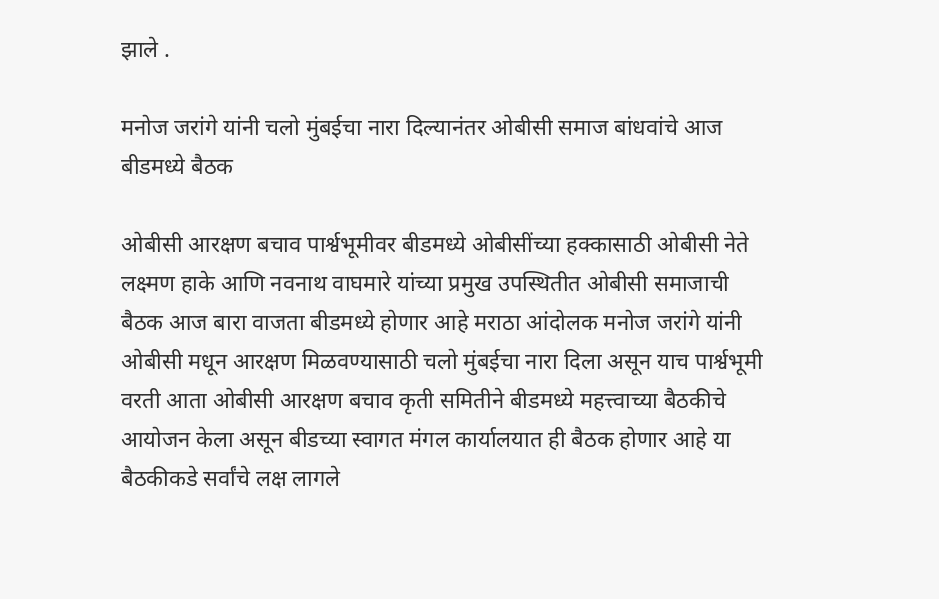झाले .

मनोज जरांगे यांनी चलो मुंबईचा नारा दिल्यानंतर ओबीसी समाज बांधवांचे आज बीडमध्ये बैठक

ओबीसी आरक्षण बचाव पार्श्वभूमीवर बीडमध्ये ओबीसींच्या हक्कासाठी ओबीसी नेते लक्ष्मण हाके आणि नवनाथ वाघमारे यांच्या प्रमुख उपस्थितीत ओबीसी समाजाची बैठक आज बारा वाजता बीडमध्ये होणार आहे मराठा आंदोलक मनोज जरांगे यांनी ओबीसी मधून आरक्षण मिळवण्यासाठी चलो मुंबईचा नारा दिला असून याच पार्श्वभूमी वरती आता ओबीसी आरक्षण बचाव कृती समितीने बीडमध्ये महत्त्वाच्या बैठकीचे आयोजन केला असून बीडच्या स्वागत मंगल कार्यालयात ही बैठक होणार आहे या बैठकीकडे सर्वांचे लक्ष लागले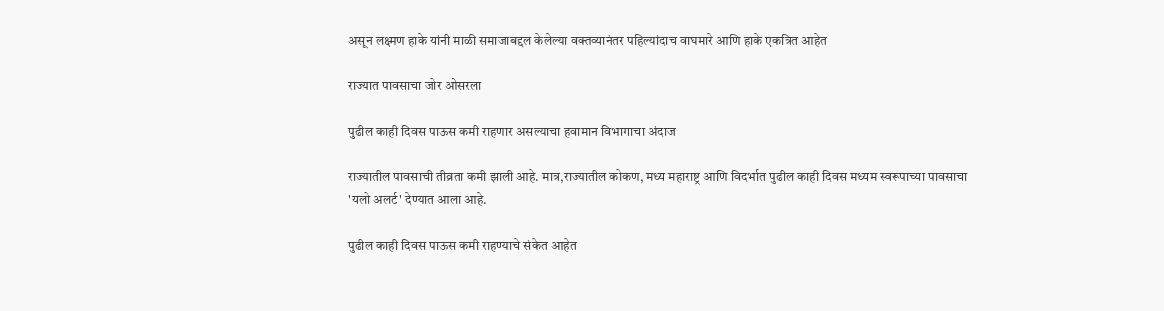असून लक्ष्मण हाके यांनी माळी समाजाबद्दल केलेल्या वक्तव्यानंतर पहिल्यांदाच वाघमारे आणि हाके एकत्रित आहेत

राज्यात पावसाचा जोर ओसरला

पुढील काही दिवस पाऊस कमी राहणार असल्याचा हवामान विभागाचा अंदाज

राज्यातील पावसाची तीव्रता कमी झाली आहे. मात्र,राज्यातील कोकण, मध्य महाराष्ट्र आणि विदर्भात पुढील काही दिवस मध्यम स्वरूपाच्या पावसाचा 'यलो अलर्ट' देण्यात आला आहे.

पुढील काही दिवस पाऊस कमी राहण्याचे संकेत आहेत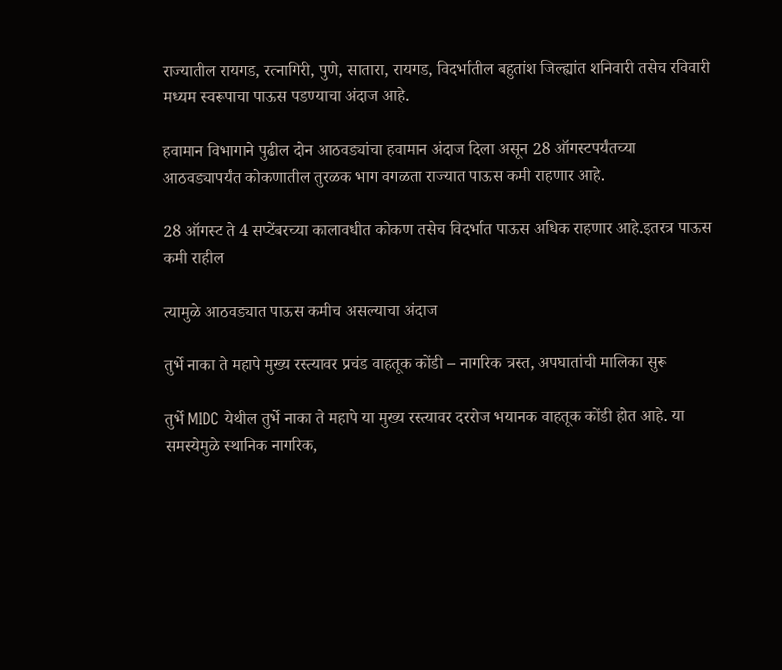राज्यातील रायगड, रत्नागिरी, पुणे, सातारा, रायगड, विदर्भातील बहुतांश जिल्ह्यांत शनिवारी तसेच रविवारी मध्यम स्वरूपाचा पाऊस पडण्याचा अंदाज आहे.

हवामान विभागाने पुढील दोन आठवड्यांचा हवामान अंदाज दिला असून 28 ऑगस्टपर्यंतच्या आठवड्यापर्यंत कोकणातील तुरळक भाग वगळता राज्यात पाऊस कमी राहणार आहे.

28 ऑगस्ट ते 4 सप्टेंबरच्या कालावधीत कोकण तसेच विदर्भात पाऊस अधिक राहणार आहे.इतरत्र पाऊस कमी राहील

त्यामुळे आठवड्यात पाऊस कमीच असल्याचा अंदाज

तुर्भे नाका ते महापे मुख्य रस्त्यावर प्रचंड वाहतूक कोंडी – नागरिक त्रस्त, अपघातांची मालिका सुरू

तुर्भे MIDC येथील तुर्भे नाका ते महापे या मुख्य रस्त्यावर दररोज भयानक वाहतूक कोंडी होत आहे. या समस्येमुळे स्थानिक नागरिक,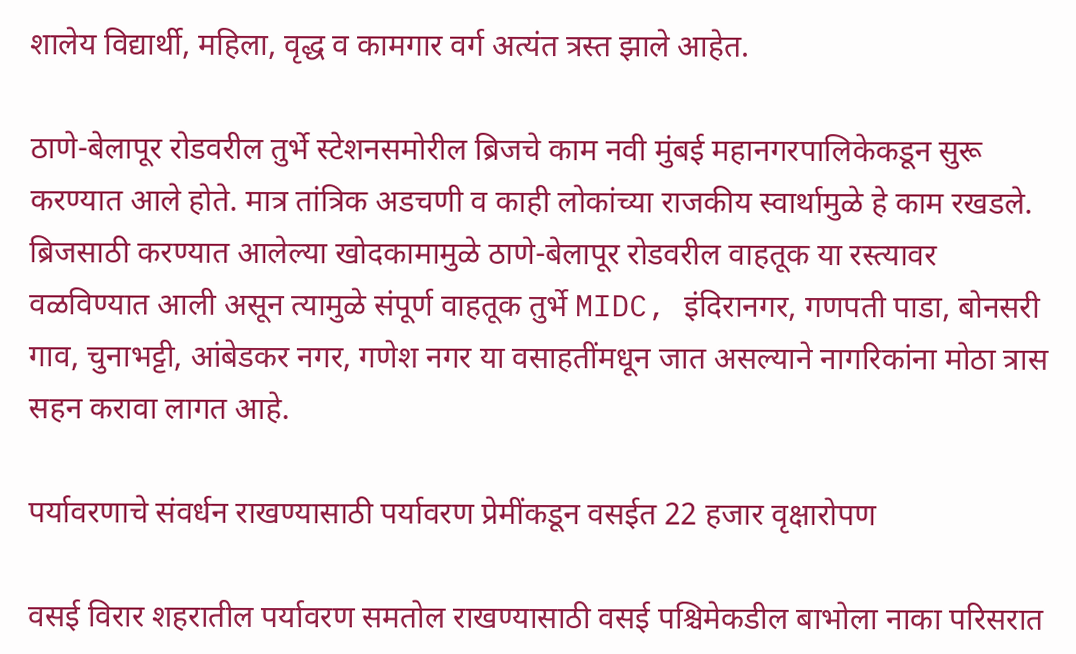शालेय विद्यार्थी, महिला, वृद्ध व कामगार वर्ग अत्यंत त्रस्त झाले आहेत.

ठाणे-बेलापूर रोडवरील तुर्भे स्टेशनसमोरील ब्रिजचे काम नवी मुंबई महानगरपालिकेकडून सुरू करण्यात आले होते. मात्र तांत्रिक अडचणी व काही लोकांच्या राजकीय स्वार्थामुळे हे काम रखडले. ब्रिजसाठी करण्यात आलेल्या खोदकामामुळे ठाणे-बेलापूर रोडवरील वाहतूक या रस्त्यावर वळविण्यात आली असून त्यामुळे संपूर्ण वाहतूक तुर्भे MIDC, इंदिरानगर, गणपती पाडा, बोनसरी गाव, चुनाभट्टी, आंबेडकर नगर, गणेश नगर या वसाहतींमधून जात असल्याने नागरिकांना मोठा त्रास सहन करावा लागत आहे.

पर्यावरणाचे संवर्धन राखण्यासाठी पर्यावरण प्रेमींकडून वसईत 22 हजार वृक्षारोपण

वसई विरार शहरातील पर्यावरण समतोल राखण्यासाठी वसई पश्चिमेकडील बाभोला नाका परिसरात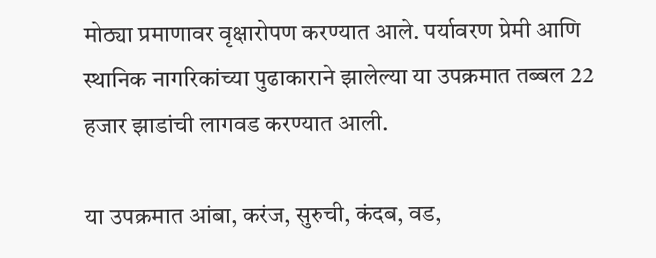मोठ्या प्रमाणावर वृक्षारोपण करण्यात आले. पर्यावरण प्रेमी आणि स्थानिक नागरिकांच्या पुढाकाराने झालेल्या या उपक्रमात तब्बल 22 हजार झाडांची लागवड करण्यात आली.

या उपक्रमात आंबा, करंज, सुरुची, कंदब, वड,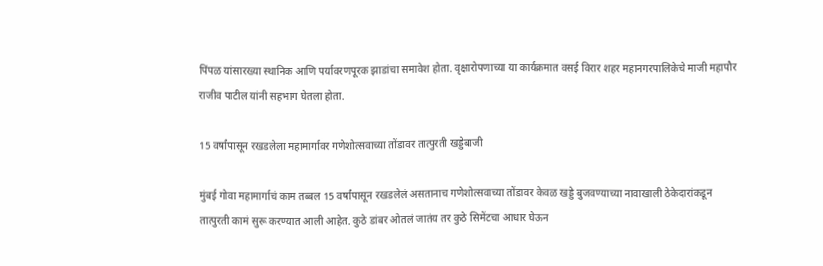पिंपळ यांसारख्या स्थानिक आणि पर्यावरणपूरक झाडांचा समावेश होता. वृक्षारोपणाच्या या कार्यक्रमात वसई विरार शहर महानगरपालिकेचे माजी महापौर राजीव पाटील यांनी सहभाग घेतला होता.

15 वर्षांपासून रखडलेला महामार्गावर गणेशोत्सवाच्या तोंडावर तात्पुरती खड्डेबाजी

मुंबई गोवा महामार्गाचं काम तब्बल 15 वर्षांपासून रखडलेलं असतानाच गणेशोत्सवाच्या तोंडावर केवळ खड्डे बुजवण्याच्या नावाखाली ठेकेदारांकडून तात्पुरती कामं सुरू करण्यात आली आहेत. कुठे डांबर ओतलं जातंय तर कुठे सिमेंटचा आधार घेऊन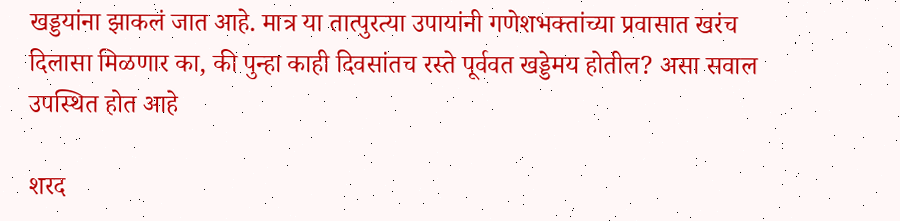खड्डयांना झाकलं जात आहे. मात्र या तात्पुरत्या उपायांनी गणेशभक्तांच्या प्रवासात खरंच दिलासा मिळणार का, की पुन्हा काही दिवसांतच रस्ते पूर्ववत खड्डेमय होतील? असा सवाल उपस्थित होत आहे

शरद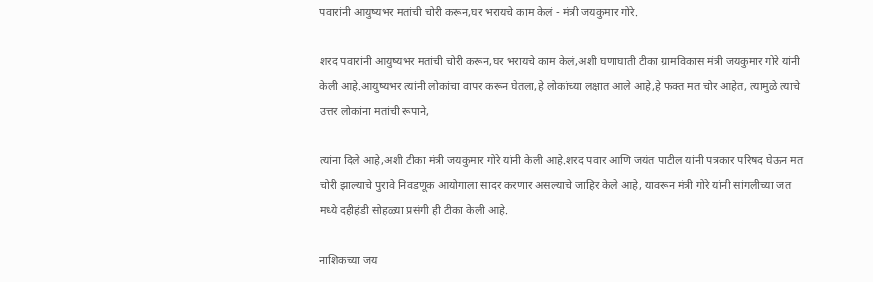पवारांनी आयुष्यभर मतांची चोरी करून,घर भरायचे काम केलं - मंत्री जयकुमार गोरे.

शरद पवारांनी आयुष्यभर मतांची चोरी करून,घर भरायचे काम केलं,अशी घणाघाती टीका ग्रामविकास मंत्री जयकुमार गोरे यांनी केली आहे.आयुष्यभर त्यांनी लोकांचा वापर करून घेतला,हे लोकांच्या लक्षात आले आहे,हे फक्त मत चोर आहेत, त्यामुळे त्याचे उत्तर लोकांना मतांची रूपाने,

त्यांना दिले आहे,अशी टीका मंत्री जयकुमार गोरे यांनी केली आहे.शरद पवार आणि जयंत पाटील यांनी पत्रकार परिषद घेऊन मत चोरी झाल्याचे पुरावे निवडणूक आयोगाला सादर करणार असल्याचे जाहिर केले आहे, यावरून मंत्री गोरे यांनी सांगलीच्या जत मध्ये दहीहंडी सोहळ्या प्रसंगी ही टीका केली आहे.

नाशिकच्या जय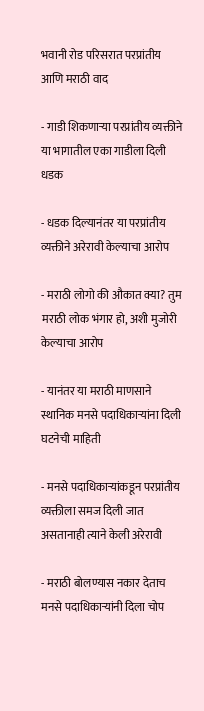भवानी रोड परिसरात परप्रांतीय आणि मराठी वाद

- गाडी शिकणाऱ्या परप्रांतीय व्यक्तीने या भागातील एका गाडीला दिली धडक

- धडक दिल्यानंतर या परप्रांतीय व्यक्तीने अरेरावी केल्याचा आरोप

- मराठी लोगो की औकात क्या? तुम मराठी लोक भंगार हो, अशी मुजोरी केल्याचा आरोप

- यानंतर या मराठी माणसाने स्थानिक मनसे पदाधिकाऱ्यांना दिली घटनेची माहिती

- मनसे पदाधिकाऱ्यांकडून परप्रांतीय व्यक्तीला समज दिली जात असतानाही त्याने केली अरेरावी

- मराठी बोलण्यास नकार देताच मनसे पदाधिकाऱ्यांनी दिला चोप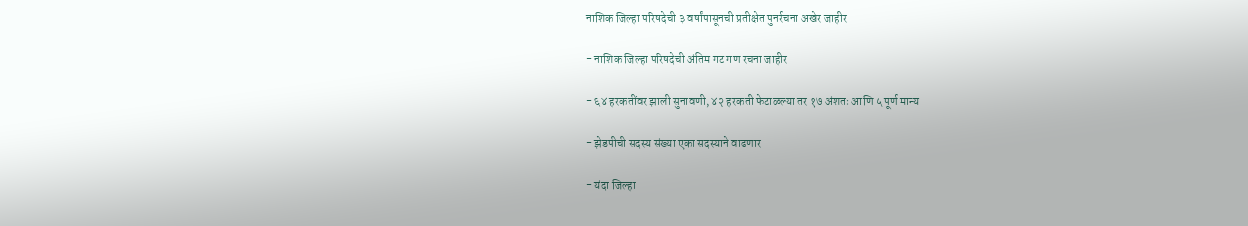नाशिक जिल्हा परिषदेची ३ वर्षांपासूनची प्रतीक्षेत पुनर्रचना अखेर जाहीर

- नाशिक जिल्हा परिषदेची अंतिम गट गण रचना जाहीर

- ६४ हरकतींवर झाली सुनावणी, ४२ हरकती फेटाळल्या तर १७ अंशतः आणि ५ पूर्ण मान्य

- झेडपीची सदस्य संख्या एका सदस्याने वाढणार

- यंदा जिल्हा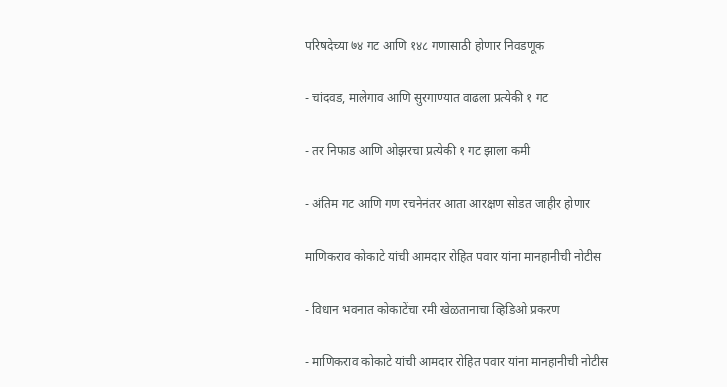परिषदेच्या ७४ गट आणि १४८ गणासाठी होणार निवडणूक

- चांदवड, मालेगाव आणि सुरगाण्यात वाढला प्रत्येकी १ गट

- तर निफाड आणि ओझरचा प्रत्येकी १ गट झाला कमी

- अंतिम गट आणि गण रचनेनंतर आता आरक्षण सोडत जाहीर होणार

माणिकराव कोकाटे यांची आमदार रोहित पवार यांना मानहानीची नोटीस

- विधान भवनात कोकाटेंचा रमी खेळतानाचा व्हिडिओ प्रकरण

- माणिकराव कोकाटे यांची आमदार रोहित पवार यांना मानहानीची नोटीस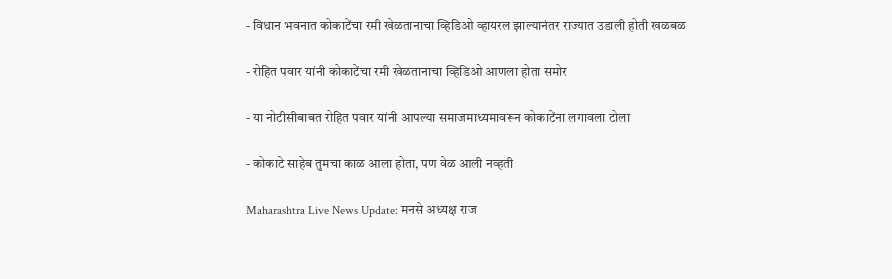- विधान भवनात कोकाटेंचा रमी खेळतानाचा व्हिडिओ व्हायरल झाल्यानंतर राज्यात उडाली होती खळबळ

- रोहित पवार यांनी कोकाटेंचा रमी खेळतानाचा व्हिडिओ आणला होता समोर

- या नोटीसीबाबत रोहित पवार यांनी आपल्या समाजमाध्यमावरून कोकाटेंना लगावला टोला

- कोकाटे साहेब तुमचा काळ आला होता, पण वेळ आली नव्हती

Maharashtra Live News Update: मनसे अध्यक्ष राज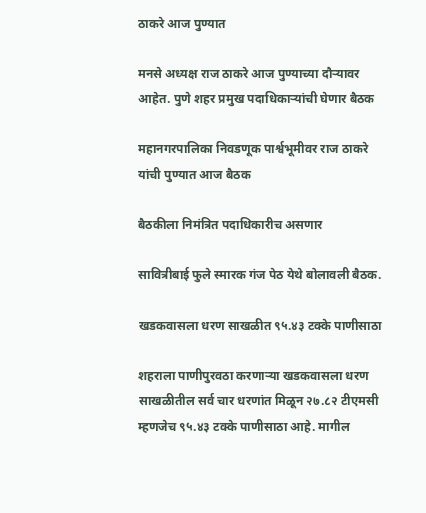ठाकरे आज पुण्यात

मनसे अध्यक्ष राज ठाकरे आज पुण्याच्या दौऱ्यावर आहेत. पुणे शहर प्रमुख पदाधिकाऱ्यांची घेणार बैठक

महानगरपालिका निवडणूक पार्श्वभूमीवर राज ठाकरे यांची पुण्यात आज बैठक

बैठकीला निमंत्रित पदाधिकारीच असणार

सावित्रीबाई फुले स्मारक गंज पेठ येथे बोलावली बैठक.

खडकवासला धरण साखळीत ९५.४३ टक्के पाणीसाठा

शहराला पाणीपुरवठा करणाऱ्या खडकवासला धरण साखळीतील सर्व चार धरणांत मिळून २७.८२ टीएमसी म्हणजेच ९५.४३ टक्के पाणीसाठा आहे. मागील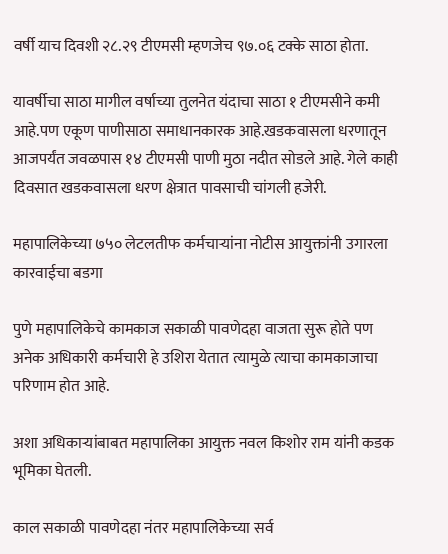वर्षी याच दिवशी २८.२९ टीएमसी म्हणजेच ९७.०६ टक्के साठा होता.

यावर्षीचा साठा मागील वर्षाच्या तुलनेत यंदाचा साठा १ टीएमसीने कमी आहे.पण एकूण पाणीसाठा समाधानकारक आहे.खडकवासला धरणातून आजपर्यंत जवळपास १४ टीएमसी पाणी मुठा नदीत सोडले आहे. गेले काही दिवसात खडकवासला धरण क्षेत्रात पावसाची चांगली हजेरी.

महापालिकेच्या ७५० लेटलतीफ कर्मचाऱ्यांना नोटीस आयुक्तांनी उगारला कारवाईचा बडगा

पुणे महापालिकेचे कामकाज सकाळी पावणेदहा वाजता सुरू होते पण अनेक अधिकारी कर्मचारी हे उशिरा येतात त्यामुळे त्याचा कामकाजाचा परिणाम होत आहे.

अशा अधिकाऱ्यांबाबत महापालिका आयुक्त नवल किशोर राम यांनी कडक भूमिका घेतली.

काल सकाळी पावणेदहा नंतर महापालिकेच्या सर्व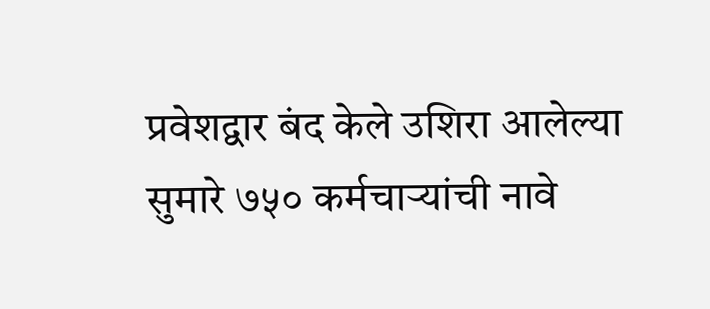प्रवेशद्वार बंद केले उशिरा आलेल्या सुमारे ७५० कर्मचाऱ्यांची नावे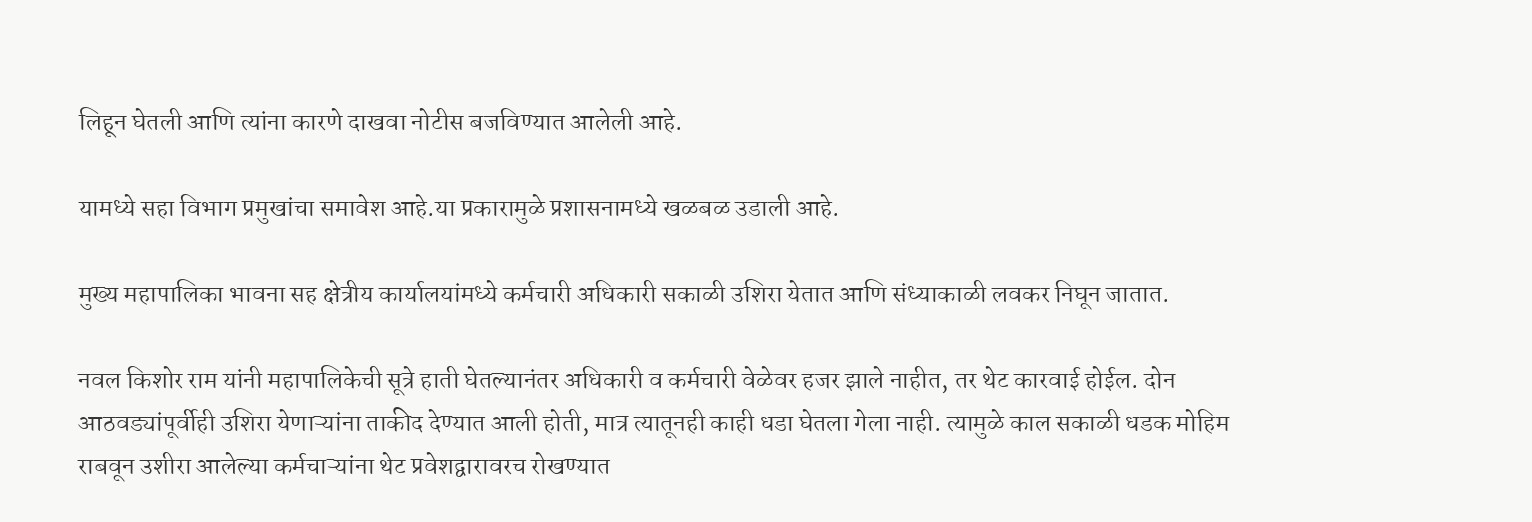लिहून घेतली आणि त्यांना कारणे दाखवा नोटीस बजविण्यात आलेली आहे.

यामध्ये सहा विभाग प्रमुखांचा समावेश आहे.या प्रकारामुळे प्रशासनामध्ये खळबळ उडाली आहे.

मुख्य महापालिका भावना सह क्षेत्रीय कार्यालयांमध्ये कर्मचारी अधिकारी सकाळी उशिरा येतात आणि संध्याकाळी लवकर निघून जातात.

नवल किशोर राम यांनी महापालिकेची सूत्रे हाती घेतल्यानंतर अधिकारी व कर्मचारी वेळेवर हजर झाले नाहीत, तर थेट कारवाई होईल. दोन आठवड्यांपूर्वीही उशिरा येणाऱ्यांना ताकीद देण्यात आली होती, मात्र त्यातूनही काही धडा घेतला गेला नाही. त्यामुळे काल सकाळी धडक मोहिम राबवून उशीरा आलेल्या कर्मचाऱ्यांना थेट प्रवेशद्वारावरच रोखण्यात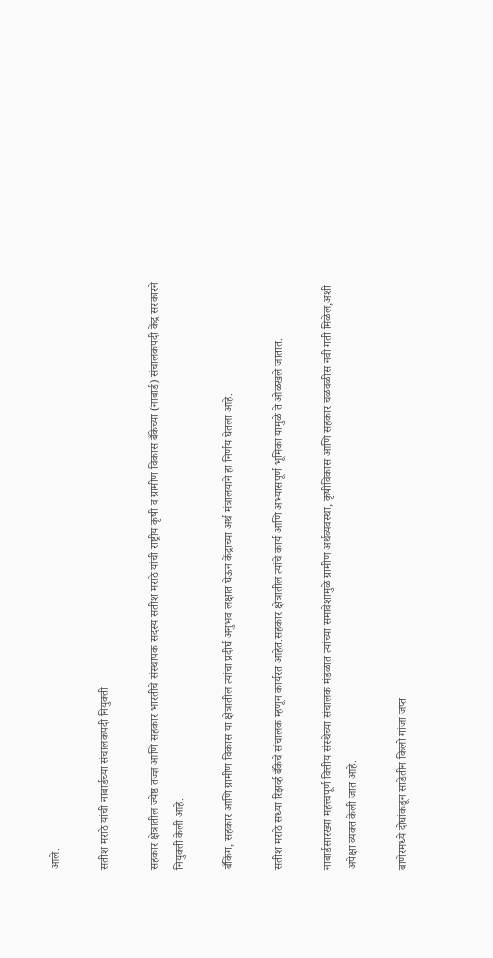आले.

सतीश मराठे यांची नाबार्डच्या संचालकपदी नियुक्ती

सहकार क्षेत्रातील ज्येष्ठ तज्ज्ञ आणि सहकार भारतीचे संस्थापक सदस्य सतीश मराठे यांची राष्ट्रीय कृषी व ग्रामीण विकास बँकेच्या (नाबार्ड) संचालकपदी केंद्र सरकारने नियुक्ती केली आहे.

बँकिंग, सहकार आणि ग्रामीण विकास या क्षेत्रातील त्यांचा प्रदीर्घ अनुभव लक्षात घेऊन केंद्राच्या अर्थ मंत्रालयाने हा निर्णय घेतला आहे.

सतीश मराठे सध्या रिझर्व्ह बँकेचे संचालक म्हणून कार्यरत आहेत.सहकार क्षेत्रातील त्यांचे कार्य आणि अभ्यासपूर्ण भूमिका यामुळे ते ओळखले जातात.

नाबार्डसारख्या महत्त्वपूर्ण वित्तीय संस्थेच्या संचालक मंडळात त्यांच्या समावेशामुळे ग्रामीण अर्थव्यवस्था, कृषीविकास आणि सहकार चळवळीस नवी गती मिळेल,अशी अपेक्षा व्यक्त केली जात आहे.

बाणेरमध्ये दोघांकडून साडेतीन किलो गांजा जप्त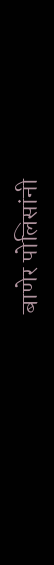बाणेर पोलिसांनी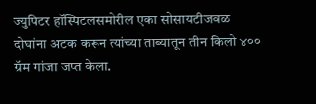ज्युपिटर हॉस्पिटलसमोरील एका सोसायटीजवळ दोघांना अटक करून त्यांच्या ताब्यातून तीन किलो ४०० ग्रॅम गांजा जप्त केला.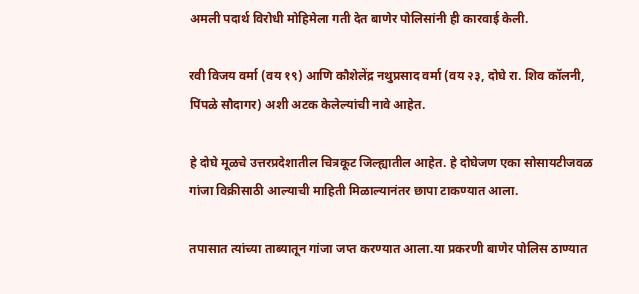अमली पदार्थ विरोधी मोहिमेला गती देत बाणेर पोलिसांनी ही कारवाई केली.

रवी विजय वर्मा (वय १९) आणि कौशेलेंद्र नथुप्रसाद वर्मा (वय २३, दोघे रा. शिव कॉलनी, पिंपळे सौदागर) अशी अटक केलेल्यांची नावे आहेत.

हे दोघे मूळचे उत्तरप्रदेशातील चित्रकूट जिल्ह्यातील आहेत. हे दोघेजण एका सोसायटीजवळ गांजा विक्रीसाठी आल्याची माहिती मिळाल्यानंतर छापा टाकण्यात आला.

तपासात त्यांच्या ताब्यातून गांजा जप्त करण्यात आला.या प्रकरणी बाणेर पोलिस ठाण्यात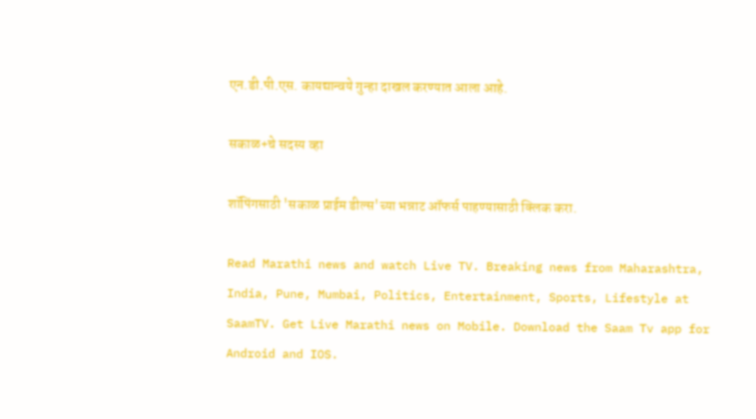एन.डी.पी.एस. कायद्यान्वये गुन्हा दाखल करण्यात आला आहे.

सकाळ+चे सदस्य व्हा

शॉपिंगसाठी 'सकाळ प्राईम डील्स'च्या भन्नाट ऑफर्स पाहण्यासाठी क्लिक करा.

Read Marathi news and watch Live TV. Breaking news from Maharashtra, India, Pune, Mumbai, Politics, Entertainment, Sports, Lifestyle at SaamTV. Get Live Marathi news on Mobile. Download the Saam Tv app for Android and IOS.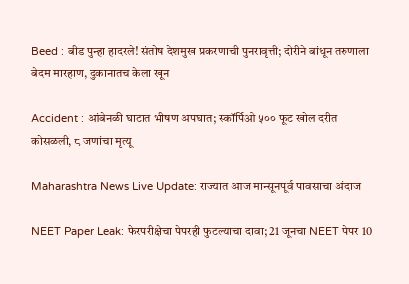Beed : बीड पुन्हा हादरले! संतोष देशमुख प्रकरणाची पुनरावृत्ती; दोरीने बांधून तरुणाला बेदम मारहाण, दुकानातच केला खून

Accident : आंबेनळी घाटात भीषण अपघात; स्कॉर्पिओ ५०० फूट खोल दरीत कोसळली, ८ जणांचा मृत्यू

Maharashtra News Live Update: राज्यात आज मान्सूनपूर्व पावसाचा अंदाज

NEET Paper Leak: फेरपरीक्षेचा पेपरही फुटल्याचा दावा; 21 जूनचा NEET पेपर 10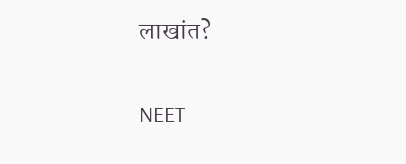लाखांत?

NEET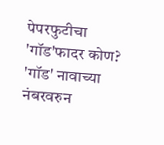पेपरफुटीचा 'गॉड'फादर कोण? 'गॉड' नावाच्या नंबरवरुन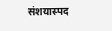संशयास्पद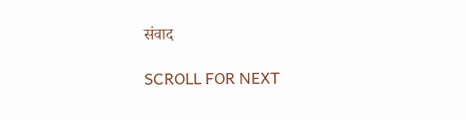संवाद

SCROLL FOR NEXT